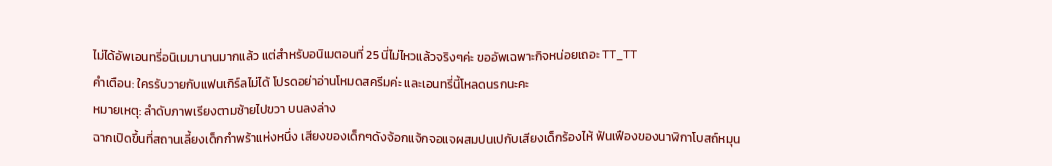ไม่ได้อัพเอนทรี่อนิเมมานานมากแล้ว แต่สำหรับอนิเมตอนที่ 25 นี่ไม่ไหวแล้วจริงๆค่ะ ขออัพเฉพาะกิจหน่อยเถอะ TT_TT
คำเตือน: ใครรับวายกับแฟนเกิร์ลไม่ได้ โปรดอย่าอ่านโหมดสครีมค่ะ และเอนทรี่นี้โหลดนรกนะคะ
หมายเหตุ: ลำดับภาพเรียงตามซ้ายไปขวา บนลงล่าง
ฉากเปิดขึ้นที่สถานเลี้ยงเด็กกำพร้าแห่งหนึ่ง เสียงของเด็กๆดังจ้อกแจ้กจอแจผสมปนเปกับเสียงเด็กร้องไห้ ฟันเฟืองของนาฬิกาโบสถ์หมุน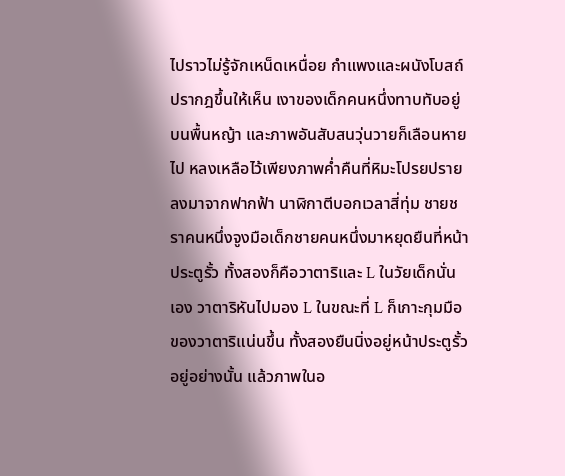ไปราวไม่รู้จักเหน็ดเหนื่อย กำแพงและผนังโบสถ์ปรากฎขึ้นให้เห็น เงาของเด็กคนหนึ่งทาบทับอยู่บนพื้นหญ้า และภาพอันสับสนวุ่นวายก็เลือนหายไป หลงเหลือไว้เพียงภาพค่ำคืนที่หิมะโปรยปรายลงมาจากฟากฟ้า นาฬิกาตีบอกเวลาสี่ทุ่ม ชายชราคนหนึ่งจูงมือเด็กชายคนหนึ่งมาหยุดยืนที่หน้าประตูรั้ว ทั้งสองก็คือวาตาริและ L ในวัยเด็กนั่นเอง วาตาริหันไปมอง L ในขณะที่ L ก็เกาะกุมมือของวาตาริแน่นขึ้น ทั้งสองยืนนิ่งอยู่หน้าประตูรั้วอยู่อย่างนั้น แล้วภาพในอ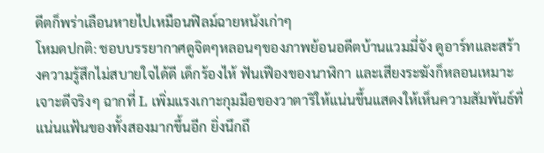ดีตก็พร่าเลือนหายไปเหมือนฟิลม์ฉายหนังเก่าๆ
โหมดปกติ: ชอบบรรยากาศดูจิตๆหลอนๆของภาพย้อนอดีตบ้านแวมมี่จัง ดูอาร์ทและสร้างความรู้สึกไม่สบายใจได้ดี เด็กร้องไห้ ฟันเฟืองของนาฬิกา และเสียงระฆังก็หลอนเหมาะเจาะดีจริงๆ ฉากที่ L เพิ่มแรงเกาะกุมมือของวาตาริให้แน่นขึ้นแสดงให้เห็นความสัมพันธ์ที่แน่นแฟ้นของทั้งสองมากขึ้นอีก ยิ่งนึกถึ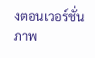งตอนเวอร์ชั่นภาพ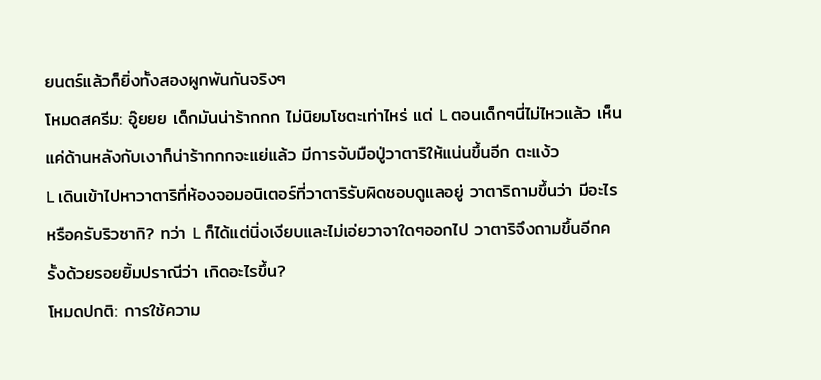ยนตร์แล้วก็ยิ่งทั้งสองผูกพันกันจริงๆ
โหมดสครีม: อู๊ยยย เด็กมันน่าร้ากกก ไม่นิยมโชตะเท่าไหร่ แต่ L ตอนเด็กๆนี่ไม่ไหวแล้ว เห็นแค่ด้านหลังกับเงาก็น่าร้ากกกจะแย่แล้ว มีการจับมือปู่วาตาริให้แน่นขึ้นอีก ตะแง้ว
L เดินเข้าไปหาวาตาริที่ห้องจอมอนิเตอร์ที่วาตาริรับผิดชอบดูแลอยู่ วาตาริถามขึ้นว่า มีอะไรหรือครับริวซากิ? ทว่า L ก็ได้แต่นิ่งเงียบและไม่เอ่ยวาจาใดๆออกไป วาตาริจึงถามขึ้นอีกครั้งด้วยรอยยิ้มปราณีว่า เกิดอะไรขึ้น?
โหมดปกติ: การใช้ความ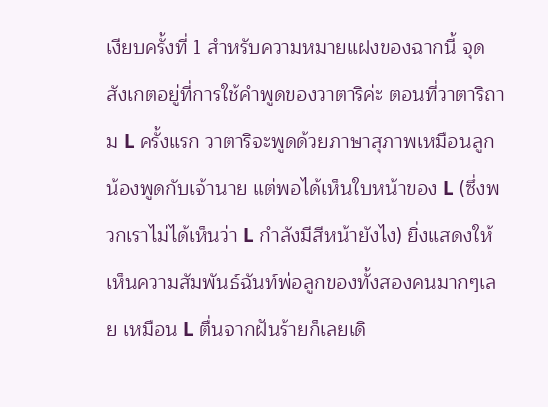เงียบครั้งที่ 1 สำหรับความหมายแฝงของฉากนี้ จุดสังเกตอยู่ที่การใช้คำพูดของวาตาริค่ะ ตอนที่วาตาริถาม L ครั้งแรก วาตาริจะพูดด้วยภาษาสุภาพเหมือนลูกน้องพูดกับเจ้านาย แต่พอได้เห็นใบหน้าของ L (ซึ่งพวกเราไม่ได้เห็นว่า L กำลังมีสีหน้ายังไง) ยิ่งแสดงให้เห็นความสัมพันธ์ฉันท์พ่อลูกของทั้งสองคนมากๆเลย เหมือน L ตื่นจากฝันร้ายก็เลยเดิ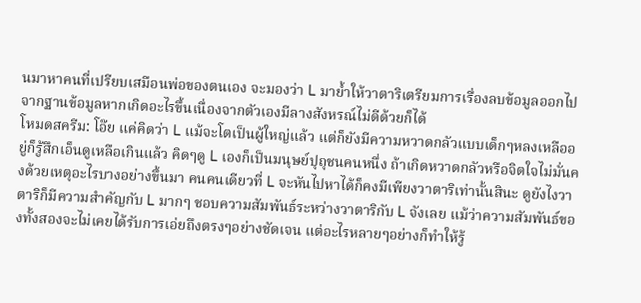นมาหาคนที่เปรียบเสมือนพ่อของตนเอง จะมองว่า L มาย้ำให้วาตาริเตรียมการเรื่องลบข้อมูลออกไปจากฐานข้อมูลหากเกิดอะไรขึ้นเนื่องจากตัวเองมีลางสังหรณ์ไม่ดีด้วยก็ได้
โหมดสครีม: โอ๊ย แค่คิดว่า L แม้จะโตเป็นผู้ใหญ่แล้ว แต่ก็ยังมีความหวาดกลัวแบบเด็กๆหลงเหลืออยู่ก็รู้สึกเอ็นดูเหลือเกินแล้ว คิดๆดู L เองก็เป็นมนุษย์ปุถุชนคนหนึ่ง ถ้าเกิดหวาดกลัวหรือจิตใจไม่มั่นคงด้วยเหตุอะไรบางอย่างขึ้นมา คนคนเดียวที่ L จะหันไปหาได้ก็คงมีเพียงวาตาริเท่านั้นสินะ ดูยังไงวาตาริก็มีความสำคัญกับ L มากๆ ชอบความสัมพันธ์ระหว่างวาตาริกับ L จังเลย แม้ว่าความสัมพันธ์ของทั้งสองจะไม่เคยได้รับการเอ่ยถึงตรงๆอย่างชัดเจน แต่อะไรหลายๆอย่างก็ทำให้รู้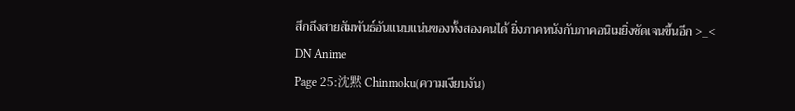สึกถึงสายสัมพันธ์อันแนบแน่นของทั้งสองคนได้ ยิ่งภาคหนังกับภาคอนิเมยิ่งชัดเจนขึ้นอีก >_<
DN Anime
Page 25:沈黙 Chinmoku(ความเงียบงัน)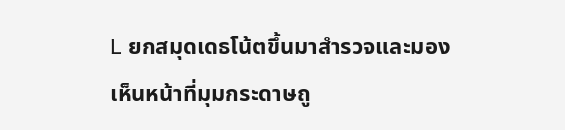L ยกสมุดเดธโน้ตขึ้นมาสำรวจและมองเห็นหน้าที่มุมกระดาษถู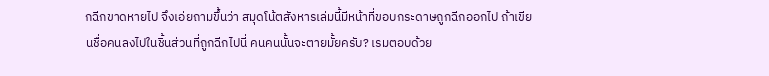กฉีกขาดหายไป จึงเอ่ยถามขึ้นว่า สมุดโน้ตสังหารเล่มนี้มีหน้าที่ขอบกระดาษถูกฉีกออกไป ถ้าเขียนชื่อคนลงไปในชิ้นส่วนที่ถูกฉีกไปนี่ คนคนนั้นจะตายมั้ยครับ? เรมตอบด้วย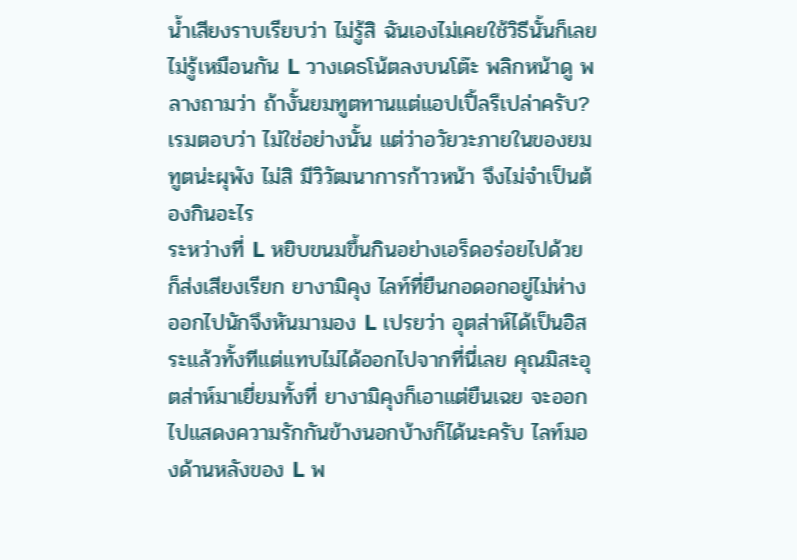น้ำเสียงราบเรียบว่า ไม่รู้สิ ฉันเองไม่เคยใช้วิธีนั้นก็เลยไม่รู้เหมือนกัน L วางเดธโน้ตลงบนโต๊ะ พลิกหน้าดู พลางถามว่า ถ้างั้นยมทูตทานแต่แอปเปิ้ลรึเปล่าครับ? เรมตอบว่า ไม่ใช่อย่างนั้น แต่ว่าอวัยวะภายในของยมทูตน่ะผุพัง ไม่สิ มีวิวัฒนาการก้าวหน้า จึงไม่จำเป็นต้องกินอะไร
ระหว่างที่ L หยิบขนมขึ้นกินอย่างเอร็ดอร่อยไปด้วย ก็ส่งเสียงเรียก ยางามิคุง ไลท์ที่ยืนกอดอกอยู่ไม่ห่างออกไปนักจึงหันมามอง L เปรยว่า อุตส่าห์ได้เป็นอิสระแล้วทั้งทีแต่แทบไม่ได้ออกไปจากที่นี่เลย คุณมิสะอุตส่าห์มาเยี่ยมทั้งที่ ยางามิคุงก็เอาแต่ยืนเฉย จะออกไปแสดงความรักกันข้างนอกบ้างก็ได้นะครับ ไลท์มองด้านหลังของ L พ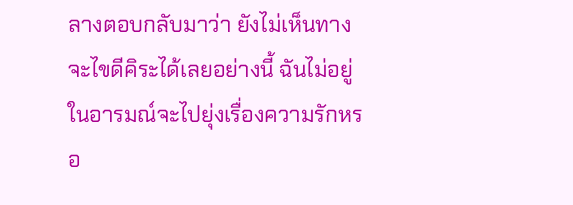ลางตอบกลับมาว่า ยังไม่เห็นทางจะไขดีคิระได้เลยอย่างนี้ ฉันไม่อยู่ในอารมณ์จะไปยุ่งเรื่องความรักหรอ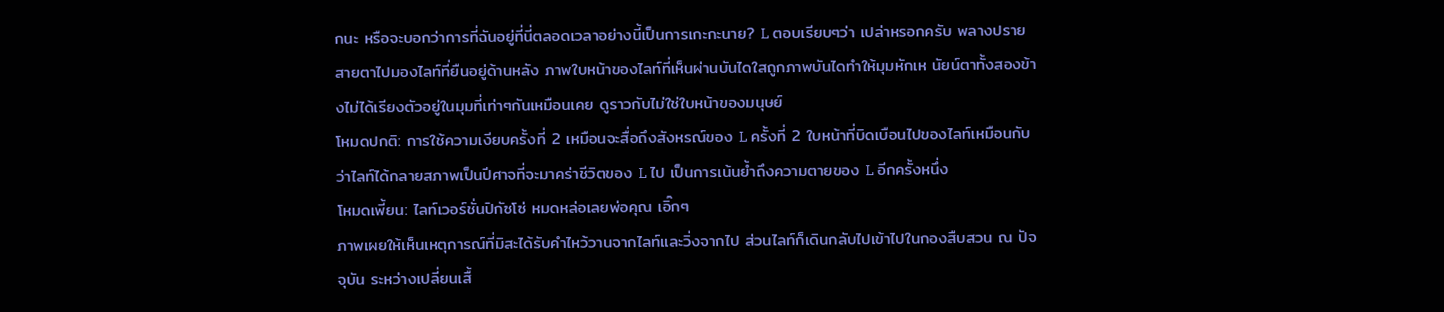กนะ หรือจะบอกว่าการที่ฉันอยู่ที่นี่ตลอดเวลาอย่างนี้เป็นการเกะกะนาย? L ตอบเรียบๆว่า เปล่าหรอกครับ พลางปรายสายตาไปมองไลท์ที่ยืนอยู่ด้านหลัง ภาพใบหน้าของไลท์ที่เห็นผ่านบันไดใสถูกภาพบันไดทำให้มุมหักเห นัยน์ตาทั้งสองข้างไม่ได้เรียงตัวอยู่ในมุมที่เท่าๆกันเหมือนเคย ดูราวกับไม่ใช่ใบหน้าของมนุษย์
โหมดปกติ: การใช้ความเงียบครั้งที่ 2 เหมือนจะสื่อถึงสังหรณ์ของ L ครั้งที่ 2 ใบหน้าที่บิดเบือนไปของไลท์เหมือนกับว่าไลท์ได้กลายสภาพเป็นปีศาจที่จะมาคร่าชีวิตของ L ไป เป็นการเน้นย้ำถึงความตายของ L อีกครั้งหนึ่ง
โหมดเพี้ยน: ไลท์เวอร์ชั่นปิกัซโซ่ หมดหล่อเลยพ่อคุณ เอิ๊กๆ
ภาพเผยให้เห็นเหตุการณ์ที่มิสะได้รับคำไหว้วานจากไลท์และวิ่งจากไป ส่วนไลท์ก็เดินกลับไปเข้าไปในกองสืบสวน ณ ปัจจุบัน ระหว่างเปลี่ยนเสื้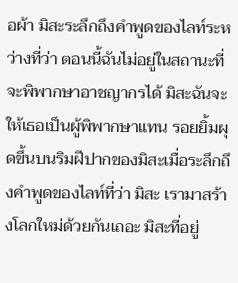อผ้า มิสะระลึกถึงคำพูดของไลท์ระหว่างที่ว่า ตอนนี้ฉันไม่อยู่ในสถานะที่จะพิพากษาอาชญากรได้ มิสะฉันจะให้เธอเป็นผู้พิพากษาแทน รอยยิ้มผุดขึ้นบนริมฝีปากของมิสะเมื่อระลึกถึงคำพูดของไลท์ที่ว่า มิสะ เรามาสร้างโลกใหม่ด้วยกันเถอะ มิสะที่อยู่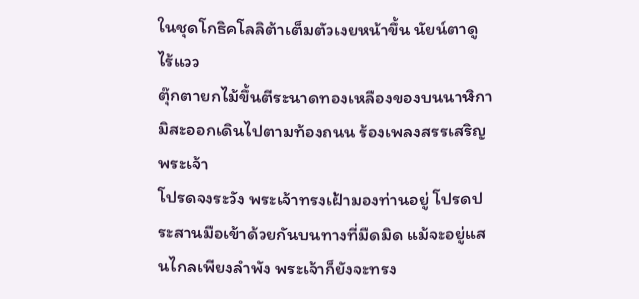ในชุดโกธิคโลลิต้าเต็มตัวเงยหน้าขึ้น นัยน์ตาดูไร้แวว
ตุ๊กตายกไม้ขึ้นตีระนาดทองเหลืองของบนนาฬิกา มิสะออกเดินไปตามท้องถนน ร้องเพลงสรรเสริญพระเจ้า
โปรดจงระวัง พระเจ้าทรงเฝ้ามองท่านอยู่ โปรดประสานมือเข้าด้วยกันบนทางที่มืดมิด แม้จะอยู่แสนไกลเพียงลำพัง พระเจ้าก็ยังจะทรง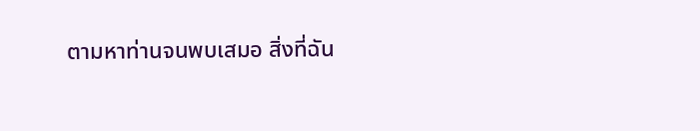ตามหาท่านจนพบเสมอ สิ่งที่ฉัน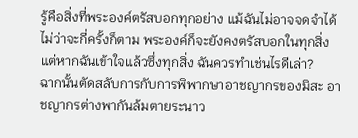รู้คือสิ่งที่พระองค์ตรัสบอกทุกอย่าง แม้ฉันไม่อาจจดจำได้ ไม่ว่าจะกี่ครั้งก็ตาม พระองค์ก็จะยังคงตรัสบอกในทุกสิ่ง แต่หากฉันเข้าใจแล้วซึ่งทุกสิ่ง ฉันควรทำเช่นไรดีเล่า?
ฉากนั้นตัดสลับการกับการพิพากษาอาชญากรของมิสะ อาชญากรต่างพากันล้มตายระนาว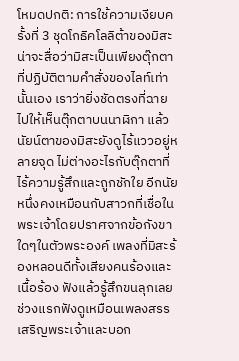โหมดปกติ: การใช้ความเงียบครั้งที่ 3 ชุดโกธิคโลลิต้าของมิสะน่าจะสื่อว่ามิสะเป็นเพียงตุ๊กตาที่ปฏิบัติตามคำสั่งของไลท์เท่านั้นเอง เราว่ายิ่งชัดตรงที่ฉายไปให้เห็นตุ๊กตาบนนาฬิกา แล้วนัยน์ตาของมิสะยังดูไร้แววอยู่หลายจุด ไม่ต่างอะไรกับตุ๊กตาที่ไร้ความรู้สึกและถูกชักใย อีกนัยหนึ่งคงเหมือนกับสาวกที่เชื่อในพระเจ้าโดยปราศจากข้อกังขาใดๆในตัวพระองค์ เพลงที่มิสะร้องหลอนดีทั้งเสียงคนร้องและเนื้อร้อง ฟังแล้วรู้สึกขนลุกเลย ช่วงแรกฟังดูเหมือนเพลงสรรเสริญพระเจ้าและบอก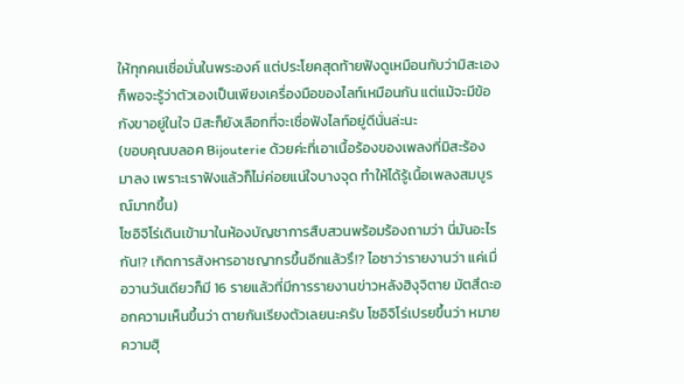ให้ทุกคนเชื่อมั่นในพระองค์ แต่ประโยคสุดท้ายฟังดูเหมือนกับว่ามิสะเองก็พอจะรู้ว่าตัวเองเป็นเพียงเครื่องมือของไลท์เหมือนกัน แต่แม้จะมีข้อกังขาอยู่ในใจ มิสะก็ยังเลือกที่จะเชื่อฟังไลท์อยู่ดีนั่นล่ะนะ
(ขอบคุณบลอค Bijouterie ด้วยค่ะที่เอาเนื้อร้องของเพลงที่มิสะร้องมาลง เพราะเราฟังแล้วก็ไม่ค่อยแน่ใจบางจุด ทำให้ได้รู้เนื้อเพลงสมบูรณ์มากขึ้น)
โซอิจิโร่เดินเข้ามาในห้องบัญชาการสืบสวนพร้อมร้องถามว่า นี่มันอะไรกัน!? เกิดการสังหารอาชญากรขึ้นอีกแล้วรึ!? ไอซาว่ารายงานว่า แค่เมื่อวานวันเดียวก็มี 16 รายแล้วที่มีการรายงานข่าวหลังฮิงุจิตาย มัตสึดะออกความเห็นขึ้นว่า ตายกันเรียงตัวเลยนะครับ โซอิจิโร่เปรยขึ้นว่า หมายความฮิุ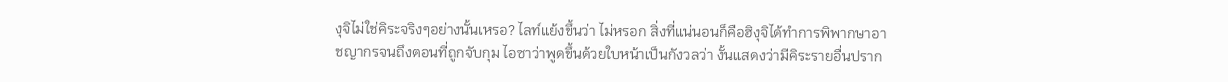งุจิไม่ใช่คิระจริงๆอย่างนั้นเหรอ? ไลท์แย้งขึ้นว่า ไม่หรอก สิ่งที่แน่นอนก็คือฮิงุจิได้ทำการพิพากษาอาชญากรจนถึงตอนที่ถูกจับกุม ไอซาว่าพูดขึ้นด้วยใบหน้าเป็นกังวลว่า งั้นแสดงว่ามีคิระรายอื่นปราก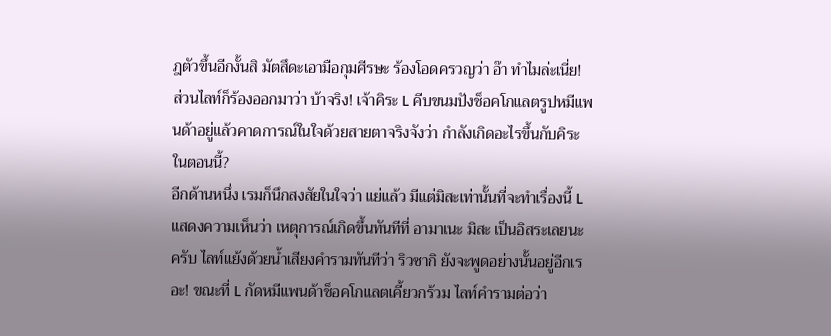ฎตัวขึ้นอีกงั้นสิ มัตสึดะเอามือกุมศีรษะ ร้องโอดครวญว่า อ๊า ทำไมล่ะเนี่ย! ส่วนไลท์ก็ร้องออกมาว่า บ้าจริง! เจ้าคิระ L คีบขนมปังช็อคโกแลตรูปหมีแพนด้าอยู่แล้วคาดการณ์ในใจด้วยสายตาจริงจังว่า กำลังเกิดอะไรขึ้นกับคิระในตอนนี้?
อีกด้านหนึ่ง เรมก็นึกสงสัยในใจว่า แย่แล้ว มีแต่มิสะเท่านั้นที่จะทำเรื่องนี้ L แสดงความเห็นว่า เหตุการณ์เกิดขึ้นทันทีที่ อามาเนะ มิสะ เป็นอิสระเลยนะครับ ไลท์แย้งด้วยน้ำเสียงคำรามทันทีว่า ริวซากิ ยังจะพูดอย่างนั้นอยู่อีกเรอะ! ขณะที่ L กัดหมีแพนด้าช็อคโกแลตเคี้ยวกร้วม ไลท์คำรามต่อว่า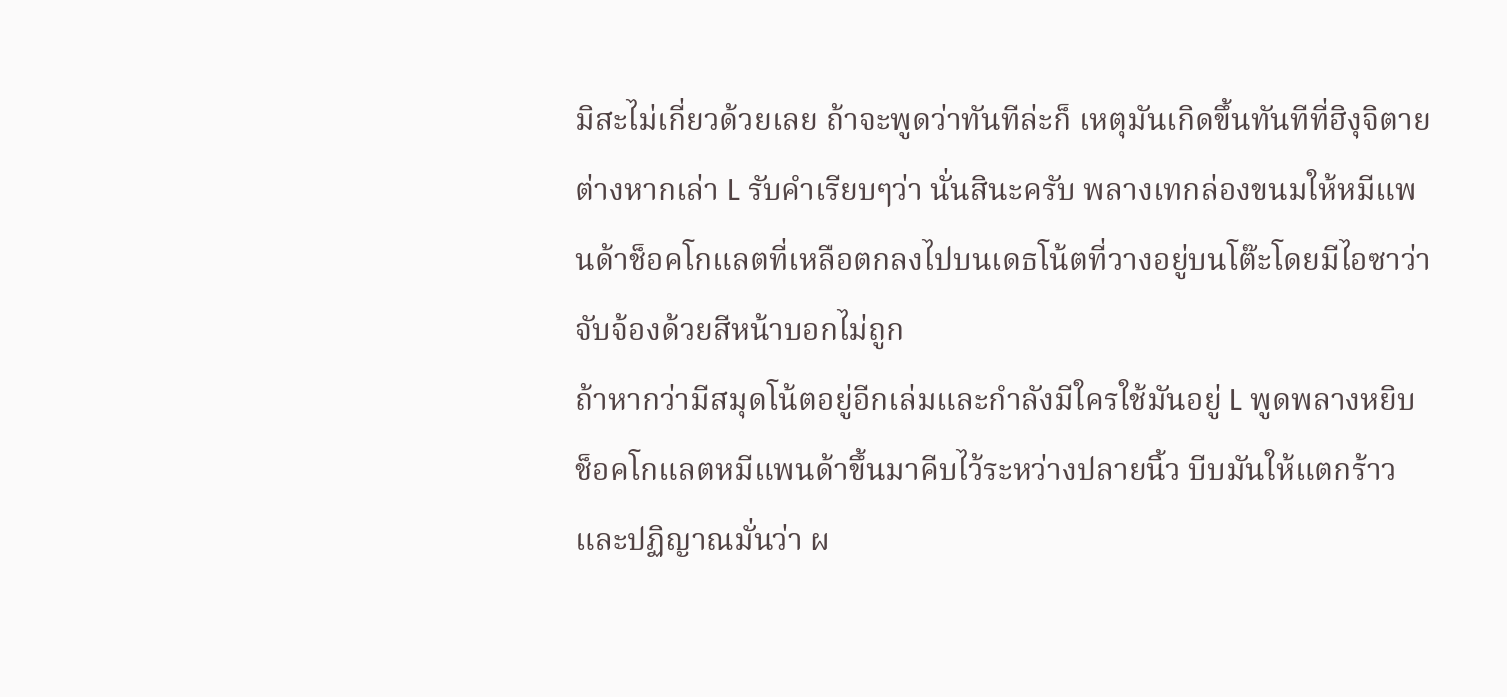มิสะไม่เกี่ยวด้วยเลย ถ้าจะพูดว่าทันทีล่ะก็ เหตุมันเกิดขึ้นทันทีที่ฮิงุจิตายต่างหากเล่า L รับคำเรียบๆว่า นั่นสินะครับ พลางเทกล่องขนมให้หมีแพนด้าช็อคโกแลตที่เหลือตกลงไปบนเดธโน้ตที่วางอยู่บนโต๊ะโดยมีไอซาว่าจับจ้องด้วยสีหน้าบอกไม่ถูก
ถ้าหากว่ามีสมุดโน้ตอยู่อีกเล่มและกำลังมีใครใช้มันอยู่ L พูดพลางหยิบช็อคโกแลตหมีแพนด้าขึ้นมาคีบไว้ระหว่างปลายนิ้ว บีบมันให้แตกร้าวและปฏิญาณมั่นว่า ผ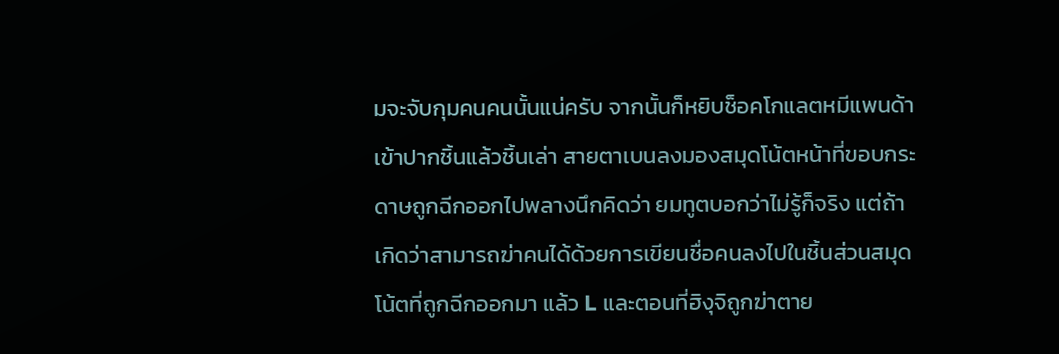มจะจับกุมคนคนนั้นแน่ครับ จากนั้นก็หยิบช็อคโกแลตหมีแพนด้าเข้าปากชิ้นแล้วชิ้นเล่า สายตาเบนลงมองสมุดโน้ตหน้าที่ขอบกระดาษถูกฉีกออกไปพลางนึกคิดว่า ยมทูตบอกว่าไม่รู้ก็จริง แต่ถ้าเกิดว่าสามารถฆ่าคนได้ด้วยการเขียนชื่อคนลงไปในชิ้นส่วนสมุดโน้ตที่ถูกฉีกออกมา แล้ว L และตอนที่ฮิงุจิถูกฆ่าตาย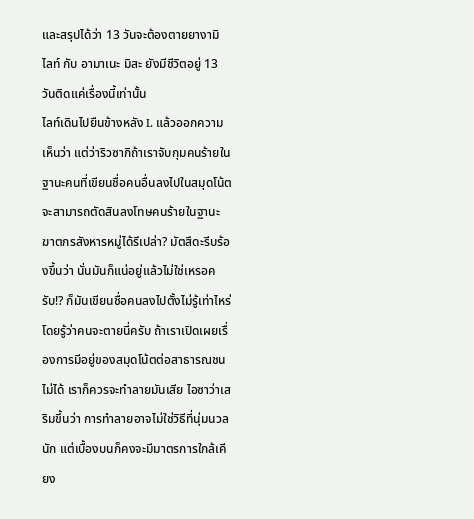และสรุปได้ว่า 13 วันจะต้องตายยางามิ ไลท์ กับ อามาเนะ มิสะ ยังมีชีวิตอยู่ 13 วันติดแค่เรื่องนี้เท่านั้น
ไลท์เดินไปยืนข้างหลัง L แล้วออกความเห็นว่า แต่ว่าริวซากิถ้าเราจับกุมคนร้ายในฐานะคนที่เขียนชื่อคนอื่นลงไปในสมุดโน้ต จะสามารถตัดสินลงโทษคนร้ายในฐานะฆาตกรสังหารหมู่ได้รึเปล่า? มัตสึดะรีบร้องขึ้นว่า นั่นมันก็แน่อยู่แล้วไม่ใช่เหรอครับ!? ก็มันเขียนชื่อคนลงไปตั้งไม่รู้เท่าไหร่โดยรู้ว่าคนจะตายนี่ครับ ถ้าเราเปิดเผยเรื่องการมีอยู่ของสมุดโน้ตต่อสาธารณชนไม่ได้ เราก็ควรจะทำลายมันเสีย ไอซาว่าเสริมขึ้นว่า การทำลายอาจไม่ใช่วิธีที่นุ่มนวลนัก แต่เบื้องบนก็คงจะมีมาตรการใกล้เคียง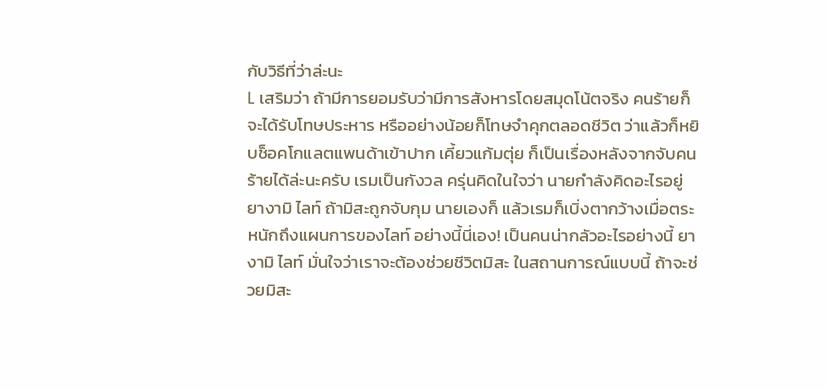กับวิธีที่ว่าล่ะนะ
L เสริมว่า ถ้ามีการยอมรับว่ามีการสังหารโดยสมุดโน้ตจริง คนร้ายก็จะได้รับโทษประหาร หรืออย่างน้อยก็โทษจำคุกตลอดชีวิต ว่าแล้วก็หยิบช็อคโกแลตแพนด้าเข้าปาก เคี้ยวแก้มตุ่ย ก็เป็นเรื่องหลังจากจับคนร้ายได้ล่ะนะครับ เรมเป็นกังวล ครุ่นคิดในใจว่า นายกำลังคิดอะไรอยู่ ยางามิ ไลท์ ถ้ามิสะถูกจับกุม นายเองก็ แล้วเรมก็เบิ่งตากว้างเมื่อตระหนักถึงแผนการของไลท์ อย่างนี้นี่เอง! เป็นคนน่ากลัวอะไรอย่างนี้ ยางามิ ไลท์ มั่นใจว่าเราจะต้องช่วยชีวิตมิสะ ในสถานการณ์แบบนี้ ถ้าจะช่วยมิสะ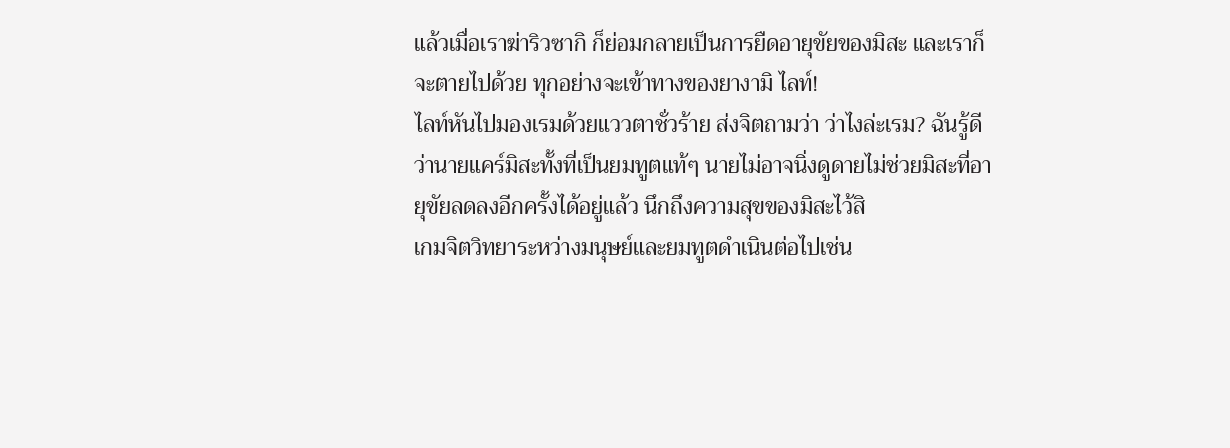แล้วเมื่อเราฆ่าริวซากิ ก็ย่อมกลายเป็นการยืดอายุขัยของมิสะ และเราก็จะตายไปด้วย ทุกอย่างจะเข้าทางของยางามิ ไลท์!
ไลท์หันไปมองเรมด้วยแววตาชั่วร้าย ส่งจิตถามว่า ว่าไงล่ะเรม? ฉันรู้ดีว่านายแคร์มิสะทั้งที่เป็นยมทูตแท้ๆ นายไม่อาจนิ่งดูดายไม่ช่วยมิสะที่อายุขัยลดลงอีกครั้งได้อยู่แล้ว นึกถึงความสุขของมิสะไว้สิ
เกมจิตวิทยาระหว่างมนุษย์และยมทูตดำเนินต่อไปเช่น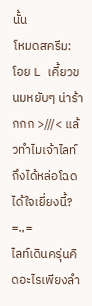นั้น
โหมดสครีม: โอย L เคี้ยวขนมหยับๆ น่าร้ากกก >///< แล้วทำไมเจ้าไลท์ถึงได้หล่อโฉดได้ใจเยี่ยงนี้? =.,=
ไลท์เดินครุ่นคิดอะไรเพียงลำ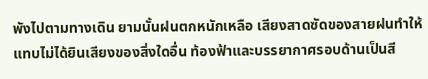พังไปตามทางเดิน ยามนั้นฝนตกหนักเหลือ เสียงสาดซัดของสายฝนทำให้แทบไม่ได้ยินเสียงของสิ่งใดอื่น ท้องฟ้าและบรรยากาศรอบด้านเป็นสี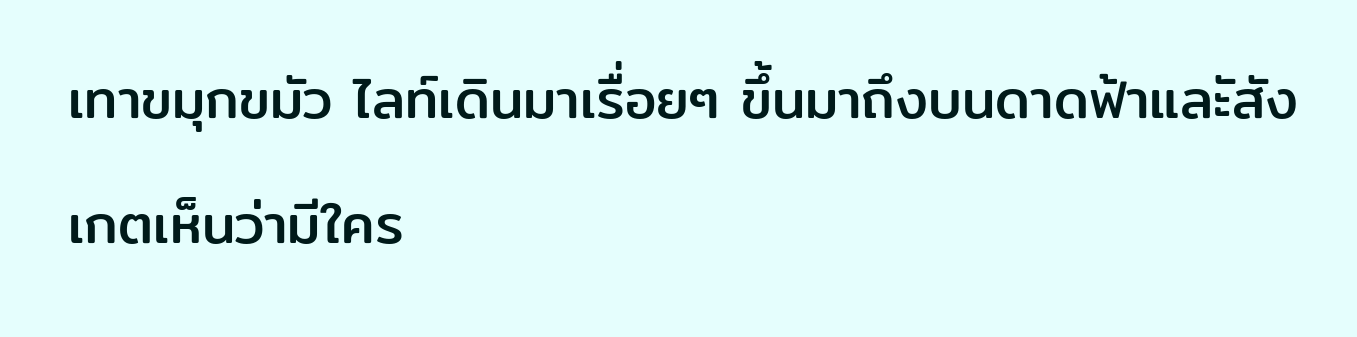เทาขมุกขมัว ไลท์เดินมาเรื่อยๆ ขึ้นมาถึงบนดาดฟ้าและัสังเกตเห็นว่ามีใคร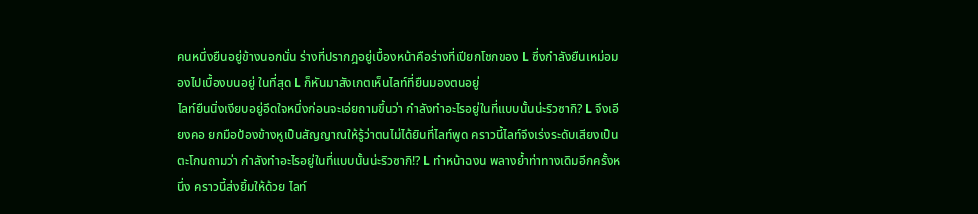คนหนึ่งยืนอยู่ข้างนอกนั่น ร่างที่ปรากฎอยู่เบื้องหน้าคือร่างที่เปียกโชกของ L ซึ่งกำลังยืนเหม่อมองไปเบื้องบนอยู่ ในที่สุด L ก็หันมาสังเกตเห็นไลท์ที่ยืนมองตนอยู่
ไลท์ยืนนิ่งเงียบอยู่อึดใจหนึ่งก่อนจะเอ่ยถามขึ้นว่า กำลังทำอะไรอยู่ในที่แบบนั้นน่ะริวซากิ? L จึงเอียงคอ ยกมือป้องข้างหูเป็นสัญญาณให้รู้ว่าตนไม่ได้ยินที่ไลท์พูด คราวนี้ไลท์จึงเร่งระดับเสียงเป็นตะโกนถามว่า กำลังทำอะไรอยู่ในที่แบบนั้นน่ะริวซากิ!? L ทำหน้าฉงน พลางย้ำท่าทางเดิมอีกครั้งหนึ่ง คราวนี้ส่งยิ้มให้ด้วย ไลท์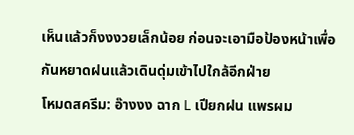เห็นแล้วก็งงงวยเล็กน้อย ก่อนจะเอามือป้องหน้าเพื่อกันหยาดฝนแล้วเดินดุ่มเข้าไปใกล้อีกฝ่าย
โหมดสครีม: อ๊างงง ฉาก L เปียกฝน แพรผม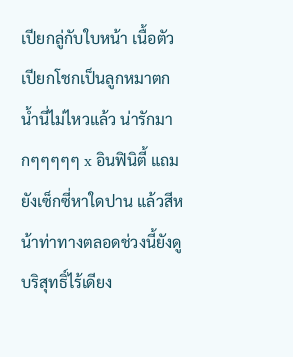เปียกลู่กับใบหน้า เนื้อตัวเปียกโชกเป็นลูกหมาตกน้ำนี่ไม่ไหวแล้ว น่ารักมากๆๆๆๆๆ x อินฟินิตี้ แถมยังเซ็กซี่หาใดปาน แล้วสีหน้าท่าทางตลอดช่วงนี้ยังดูบริสุทธิ์ไร้เดียง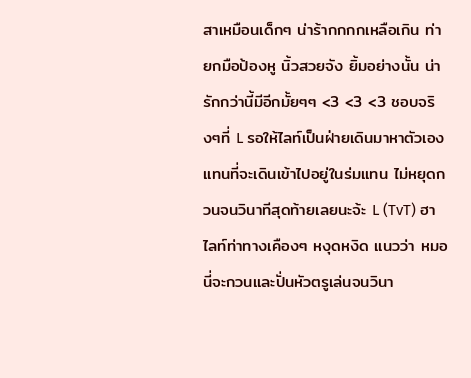สาเหมือนเด็กๆ น่าร้ากกกกเหลือเกิน ท่ายกมือป้องหู นิ้วสวยจัง ยิ้มอย่างนั้น น่ารักกว่านี้มีอีกมั้ยๆๆ <3 <3 <3 ชอบจริงๆที่ L รอให้ไลท์เป็นฝ่ายเดินมาหาตัวเอง แทนที่จะเดินเข้าไปอยู่ในร่มแทน ไม่หยุดกวนจนวินาทีสุดท้ายเลยนะจ้ะ L (TvT) ฮาไลท์ท่าทางเคืองๆ หงุดหงิด แนวว่า หมอนี่จะกวนและปั่นหัวตรูเล่นจนวินา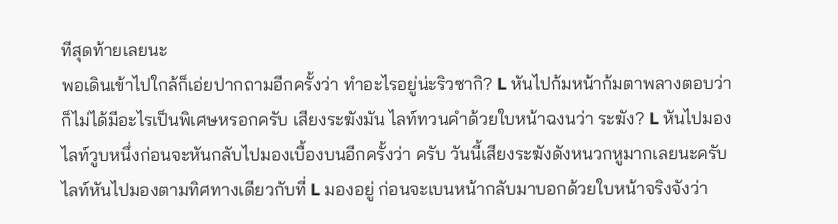ทีสุดท้ายเลยนะ
พอเดินเข้าไปใกล้ก็เอ่ยปากถามอีกครั้งว่า ทำอะไรอยู่น่ะริวซากิ? L หันไปก้มหน้าก้มตาพลางตอบว่า ก็ไม่ได้มีอะไรเป็นพิเศษหรอกครับ เสียงระฆังมัน ไลท์ทวนคำด้วยใบหน้าฉงนว่า ระฆัง? L หันไปมองไลท์วูบหนึ่งก่อนจะหันกลับไปมองเบื้องบนอีกครั้งว่า ครับ วันนี้เสียงระฆังดังหนวกหูมากเลยนะครับ ไลท์หันไปมองตามทิศทางเดียวกับที่ L มองอยู่ ก่อนจะเบนหน้ากลับมาบอกด้วยใบหน้าจริงจังว่า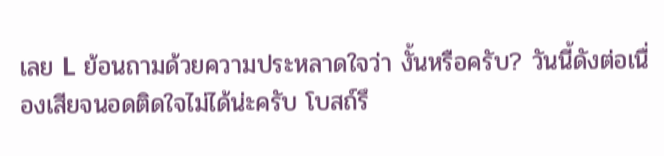เลย L ย้อนถามด้วยความประหลาดใจว่า งั้นหรือครับ? วันนี้ดังต่อเนื่องเสียจนอดติดใจไม่ได้น่ะครับ โบสถ์รึ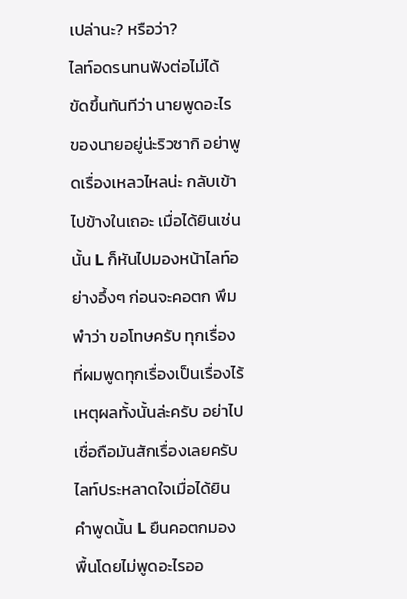เปล่านะ? หรือว่า?
ไลท์อดรนทนฟังต่อไม่ได้ ขัดขึ้นทันทีว่า นายพูดอะไรของนายอยู่น่ะริวซากิ อย่าพูดเรื่องเหลวไหลน่ะ กลับเข้าไปข้างในเถอะ เมื่อได้ยินเช่นนั้น L ก็หันไปมองหน้าไลท์อย่างอึ้งๆ ก่อนจะคอตก พึมพำว่า ขอโทษครับ ทุกเรื่องที่ผมพูดทุกเรื่องเป็นเรื่องไร้เหตุผลทั้งนั้นล่ะครับ อย่าไปเชื่อถือมันสักเรื่องเลยครับ ไลท์ประหลาดใจเมื่อได้ยินคำพูดนั้น L ยืนคอตกมองพื้นโดยไม่พูดอะไรออ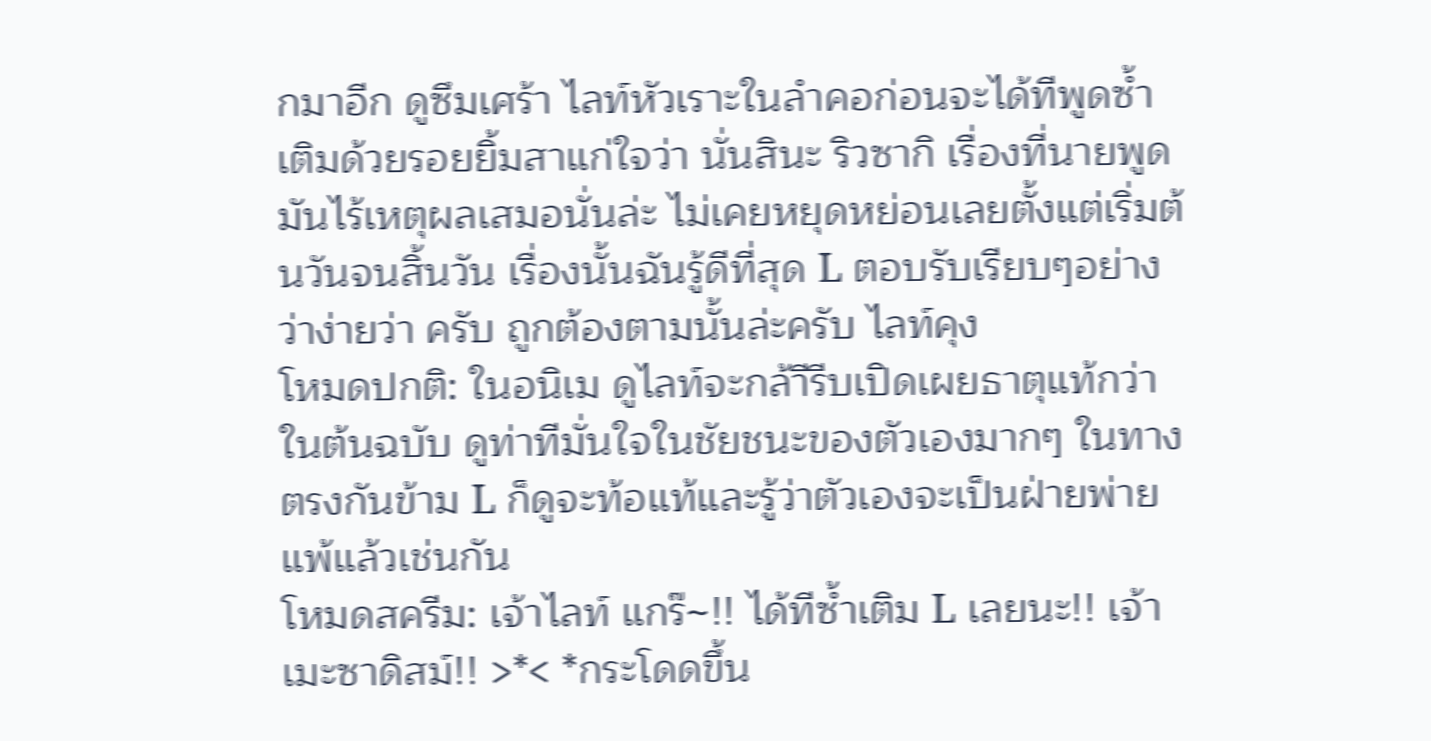กมาอีก ดูซึมเศร้า ไลท์หัวเราะในลำคอก่อนจะได้ทีพูดซ้ำเติมด้วยรอยยิ้มสาแก่ใจว่า นั่นสินะ ริวซากิ เรื่องที่นายพูดมันไร้เหตุผลเสมอนั่นล่ะ ไม่เคยหยุดหย่อนเลยตั้งแต่เริ่มต้นวันจนสิ้นวัน เรื่องนั้นฉันรู้ดีที่สุด L ตอบรับเรียบๆอย่างว่าง่ายว่า ครับ ถูกต้องตามนั้นล่ะครับ ไลท์คุง
โหมดปกติ: ในอนิเม ดูไลท์จะกล้าีรีบเปิดเผยธาตุแท้กว่าในต้นฉบับ ดูท่าทีมั่นใจในชัยชนะของตัวเองมากๆ ในทางตรงกันข้าม L ก็ดูจะท้อแท้และรู้ว่าตัวเองจะเป็นฝ่ายพ่ายแพ้แล้วเช่นกัน
โหมดสครีม: เจ้าไลท์ แกร๊~!! ได้ทีซ้ำเติม L เลยนะ!! เจ้าเมะซาดิสม์!! >*< *กระโดดขึ้น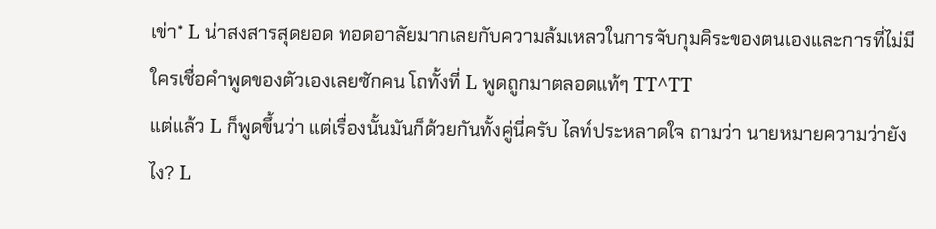เข่า* L น่าสงสารสุดยอด ทอดอาลัยมากเลยกับความล้มเหลวในการจับกุมคิระของตนเองและการที่ไม่มีใครเชื่อคำพูดของตัวเองเลยซักคน โถทั้งที่ L พูดถูกมาตลอดแท้ๆ TT^TT
แต่แล้ว L ก็พูดขึ้นว่า แต่เรื่องนั้นมันก็ด้วยกันทั้งคู่นี่ครับ ไลท์ประหลาดใจ ถามว่า นายหมายความว่ายังไง? L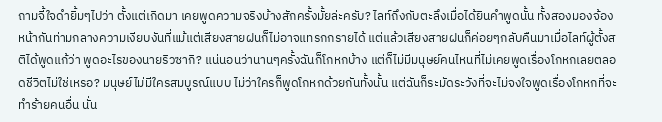ถามจี้ใจดำยิ้มๆไปว่า ตั้งแต่เกิดมา เคยพูดความจริงบ้างสักครั้งมั้ยล่ะครับ? ไลท์ถึงกับตะลึงเมื่อได้ยินคำพูดนั้น ทั้งสองมองจ้องหน้ากันท่ามกลางความเงียบงันที่แม้แต่เสียงสายฝนก็ไม่อาจแทรกกรายได้ แต่แล้วเสียงสายฝนก็ค่อยๆกลับคืนมาเมื่อไลท์ผู้ตั้งสติได้พูดแก้ว่า พูดอะไรของนายริวซากิ? แน่นอนว่านานๆครั้งฉันก็โกหกบ้าง แต่ก็ไม่มีมนุษย์คนไหนที่ไม่เคยพูดเรื่องโกหกเลยตลอดชีวิตไม่ใช่เหรอ? มนุษย์ไม่มีใครสมบูรณ์แบบ ไม่ว่าใครก็พูดโกหกด้วยกันทั้งนั้น แต่ฉันก็ระมัดระวังที่จะไม่จงใจพูดเรื่องโกหกที่จะทำร้ายคนอื่น นั่น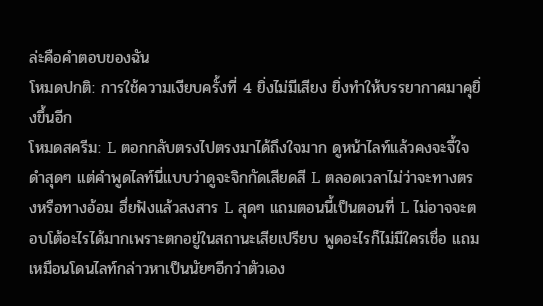ล่ะคือคำตอบของฉัน
โหมดปกติ: การใช้ความเงียบครั้งที่ 4 ยิ่งไม่มีเสียง ยิ่งทำให้บรรยากาศมาคุยิ่งขึ้นอีก
โหมดสครีม: L ตอกกลับตรงไปตรงมาได้ถึงใจมาก ดูหน้าไลท์แล้วคงจะจี้ใจดำสุดๆ แต่คำพูดไลท์นี่แบบว่าดูจะจิกกัดเสียดสี L ตลอดเวลาไม่ว่าจะทางตรงหรือทางอ้อม ฮึ่ยฟังแล้วสงสาร L สุดๆ แถมตอนนี้เป็นตอนที่ L ไม่อาจจะตอบโต้อะไรได้มากเพราะตกอยู่ในสถานะเสียเปรียบ พูดอะไรก็ไม่มีใครเชื่อ แถมเหมือนโดนไลท์กล่าวหาเป็นนัยๆอีกว่าตัวเอง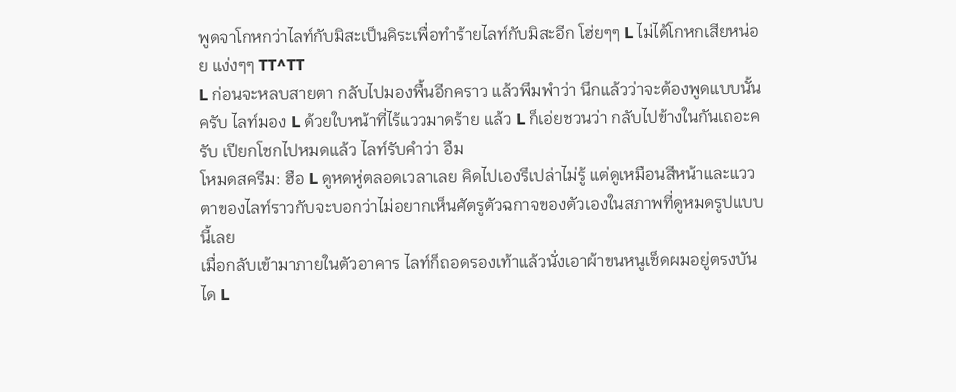พูดจาโกหกว่าไลท์กับมิสะเป็นคิระเพื่อทำร้ายไลท์กับมิสะอีก โฮ่ยๆๆ L ไม่ได้โกหกเสียหน่อย แง่งๆๆ TT^TT
L ก่อนจะหลบสายตา กลับไปมองพื้นอีกคราว แล้วพึมพำว่า นึกแล้วว่าจะต้องพูดแบบนั้นครับ ไลท์มอง L ด้วยใบหน้าที่ไร้แววมาดร้าย แล้ว L ก็เอ่ยชวนว่า กลับไปข้างในกันเถอะครับ เปียกโชกไปหมดแล้ว ไลท์รับคำว่า อืม
โหมดสครีม: ฮือ L ดูหดหู่ตลอดเวลาเลย คิดไปเองรึเปล่าไม่รู้ แต่ดูเหมือนสีหน้าและแววตาของไลท์ราวกับจะบอกว่าไม่อยากเห็นศัตรูตัวฉกาจของตัวเองในสภาพที่ดูหมดรูปแบบนี้เลย
เมื่อกลับเข้ามาภายในตัวอาคาร ไลท์ก็ถอดรองเท้าแล้วนั่งเอาผ้าขนหนูเช็ดผมอยู่ตรงบันได L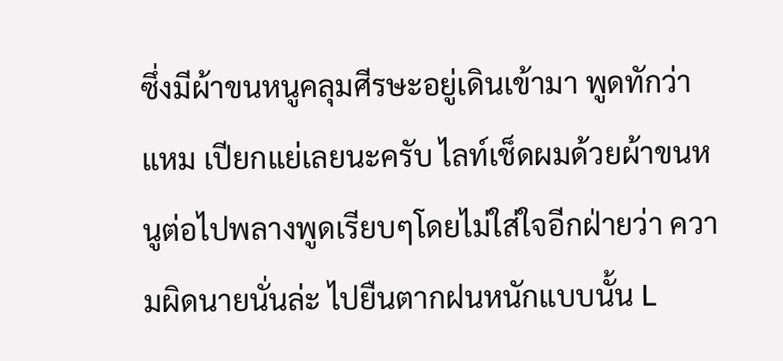ซึ่งมีผ้าขนหนูคลุมศีรษะอยู่เดินเข้ามา พูดทักว่า แหม เปียกแย่เลยนะครับ ไลท์เช็ดผมด้วยผ้าขนหนูต่อไปพลางพูดเรียบๆโดยไม่ใส่ใจอีกฝ่ายว่า ความผิดนายนั่นล่ะ ไปยืนตากฝนหนักแบบนั้น L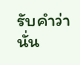รับคำว่า นั่น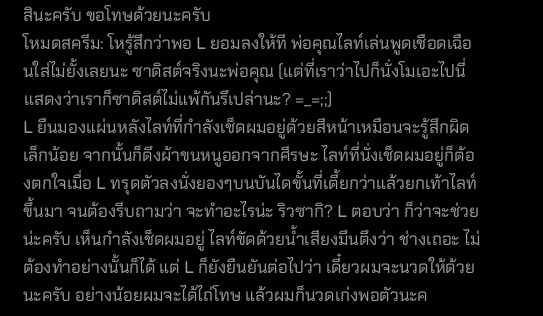สินะครับ ขอโทษด้วยนะครับ
โหมดสครีม: โหรู้สึกว่าพอ L ยอมลงให้ที พ่อคุณไลท์เล่นพูดเชือดเฉือนใส่ไม่ยั้งเลยนะ ซาดิสต์จริงนะพ่อคุณ (แต่ที่เราว่าไปก็นั่งโมเอะไปนี่ แสดงว่าเราก็ซาดิสต์ไม่แพ้กันรึเปล่านะ? =_=;;)
L ยืนมองแผ่นหลังไลท์ที่กำลังเช็ดผมอยู่ด้วยสีหน้าเหมือนจะรู้สึกผิดเล็กน้อย จากนั้นก็ดึงผ้าขนหนูออกจากศีรษะ ไลท์ที่นั่งเช็ดผมอยู่ก็ต้องตกใจเมื่อ L ทรุดตัวลงนั่งยองๆบนบันไดขั้นที่เตี้ยกว่าแล้วยกเท้าไลท์ขึ้นมา จนต้องรีบถามว่า จะทำอะไรน่ะ ริวซากิ? L ตอบว่า ก็ว่าจะช่วยน่ะครับ เห็นกำลังเช็ดผมอยู่ ไลท์ขัดด้วยน้ำเสียงมึนตึงว่า ช่างเถอะ ไม่ต้องทำอย่างนั้นก็ได้ แต่ L ก็ยังยืนยันต่อไปว่า เดี๋ยวผมจะนวดให้ด้วยนะครับ อย่างน้อยผมจะได้ไถ่โทษ แล้วผมก็นวดเก่งพอตัวนะค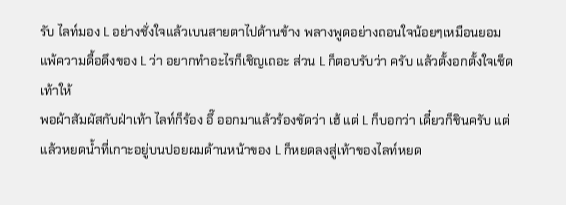รับ ไลท์มอง L อย่างชั่งใจแล้วเบนสายตาไปด้านข้าง พลางพูดอย่างถอนใจน้อยๆเหมือนยอมแพ้ความดื้อดึงของ L ว่า อยากทำอะไรก็เชิญเถอะ ส่วน L ก็ตอบรับว่า ครับ แล้วตั้งอกตั้งใจเช็ดเท้าให้
พอผ้าสัมผัสกับฝ่าเท้า ไลท์ก็ร้อง อึ๊ ออกมาแล้วร้องขัดว่า เฮ้ แต่ L ก็บอกว่า เดี๋ยวก็ชินครับ แต่แล้วหยดน้ำที่เกาะอยู่บนปอยผมด้านหน้าของ L ก็หยดลงสู่เท้าของไลท์หยด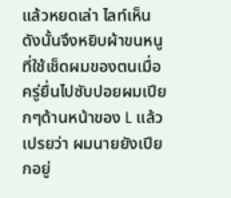แล้วหยดเล่า ไลท์เห็นดังนั้นจึงหยิบผ้าขนหนูที่ใช้เช็ดผมของตนเมื่อครู่ยื่นไปซับปอยผมเปียกๆด้านหน้าของ L แล้วเปรยว่า ผมนายยังเปียกอยู่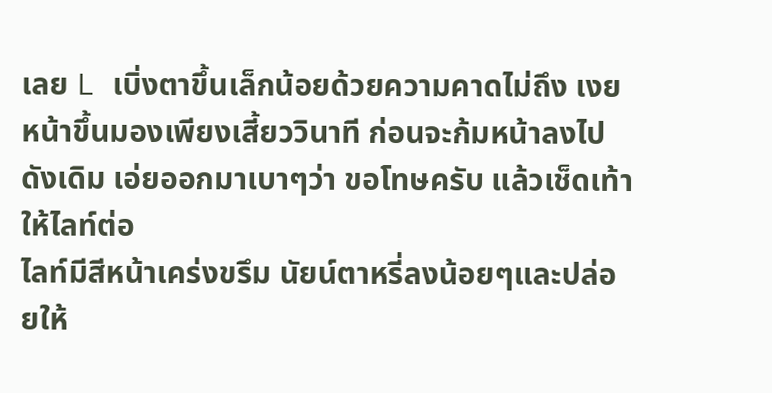เลย L เบิ่งตาขึ้นเล็กน้อยด้วยความคาดไม่ถึง เงยหน้าขึ้นมองเพียงเสี้ยววินาที ก่อนจะก้มหน้าลงไปดังเดิม เอ่ยออกมาเบาๆว่า ขอโทษครับ แล้วเช็ดเท้าให้ไลท์ต่อ
ไลท์มีสีหน้าเคร่งขรึม นัยน์ตาหรี่ลงน้อยๆและปล่อยให้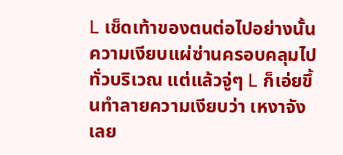L เช็ดเท้าของตนต่อไปอย่างนั้น ความเงียบแผ่ซ่านครอบคลุมไปทั่วบริเวณ แต่แล้วจู่ๆ L ก็เอ่ยขึ้นทำลายความเงียบว่า เหงาจังเลย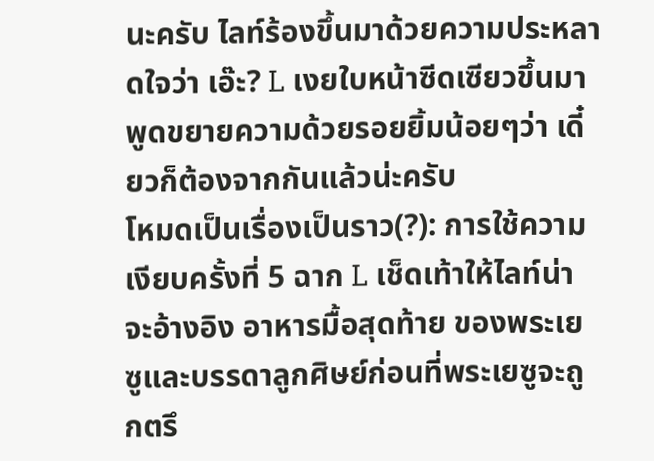นะครับ ไลท์ร้องขึ้นมาด้วยความประหลาดใจว่า เอ๊ะ? L เงยใบหน้าซีดเซียวขึ้นมาพูดขยายความด้วยรอยยิ้มน้อยๆว่า เดี๋ยวก็ต้องจากกันแล้วน่ะครับ
โหมดเป็นเรื่องเป็นราว(?): การใช้ความเงียบครั้งที่ 5 ฉาก L เช็ดเท้าให้ไลท์น่าจะอ้างอิง อาหารมื้อสุดท้าย ของพระเยซูและบรรดาลูกศิษย์ก่อนที่พระเยซูจะถูกตรึ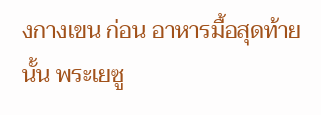งกางเขน ก่อน อาหารมื้อสุดท้าย นั้น พระเยซู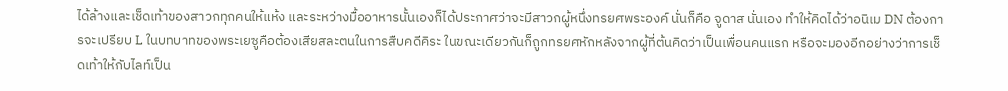ได้ล้างและเช็ดเท้าของสาวกทุกคนให้แห้ง และระหว่างมื้ออาหารนั้นเองก็ได้ประกาศว่าจะมีสาวกผู้หนึ่งทรยศพระองค์ นั่นก็คือ จูดาส นั่นเอง ทำให้คิดได้ว่าอนิเม DN ต้องการจะเปรียบ L ในบทบาทของพระเยซูคือต้องเสียสละตนในการสืบคดีคิระ ในขณะเดียวกันก็ถูกทรยศหักหลังจากผู้ที่ต้นคิดว่าเป็นเพื่อนคนแรก หรือจะมองอีกอย่างว่าการเช็ดเท้าให้กับไลท์เป็น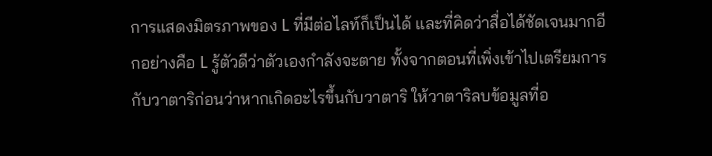การแสดงมิตรภาพของ L ที่มีต่อไลท์ก็เป็นได้ และที่คิดว่าสื่อได้ชัดเจนมากอีกอย่างคือ L รู้ตัวดีว่าตัวเองกำลังจะตาย ทั้งจากตอนที่เพิ่งเข้าไปเตรียมการกับวาตาริก่อนว่าหากเกิดอะไรขึ้นกับวาตาริ ให้วาตาริลบข้อมูลที่อ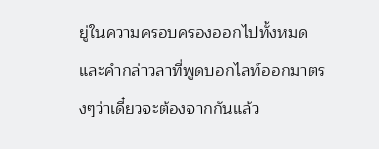ยู่ในความครอบครองออกไปทั้งหมด และคำกล่าวลาที่พูดบอกไลท์ออกมาตรงๆว่าเดี๋ยวจะต้องจากกันแล้ว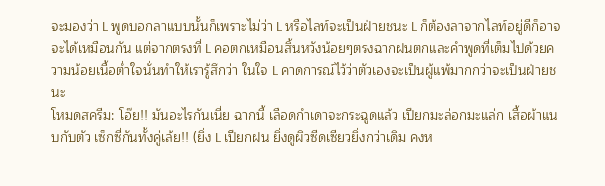จะมองว่า L พูดบอกลาแบบนั้นก็เพราะไม่ว่า L หรือไลท์จะเป็นฝ่ายชนะ L ก็ต้องลาจากไลท์อยู่ดีก็อาจจะได้เหมือนกัน แต่จากตรงที่ L คอตกเหมือนสิ้นหวังน้อยๆตรงฉากฝนตกและคำพูดที่เต็มไปด้วยความน้อยเนื้อต่ำใจนั่นทำให้เรารู้สึกว่า ในใจ L คาดการณ์ไว้ว่าตัวเองจะเป็นผู้แพ้มากกว่าจะเป็นฝ่ายชนะ
โหมดสครีม: โอ๊ย!! มันอะไรกันเนี่ย ฉากนี้ เลือดกำเดาจะกระฉูดแล้ว เปียกมะล่อกมะแล่ก เสื้อผ้าแนบกับตัว เซ็กซี่กันทั้งคู่เล้ย!! (ยิ่ง L เปียกฝน ยิ่งดูผิวซีดเซียวยิ่งกว่าเดิม คงห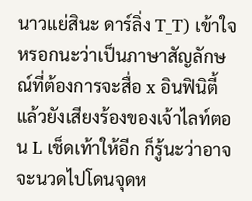นาวแย่สินะ ดาร์ลิ่ง T_T) เข้าใจหรอกนะว่าเป็นภาษาสัญลักษณ์ที่ต้องการจะสื่อ x อินฟินิตี้ แล้วยังเสียงร้องของเจ้าไลท์ตอน L เช็ดเท้าให้อีก ก็รู้นะว่าอาจจะนวดไปโดนจุดห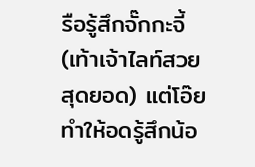รือรู้สึกจั๊กกะจี้ (เท้าเจ้าไลท์สวยสุดยอด) แต่โอ๊ย ทำให้อดรู้สึกน้อ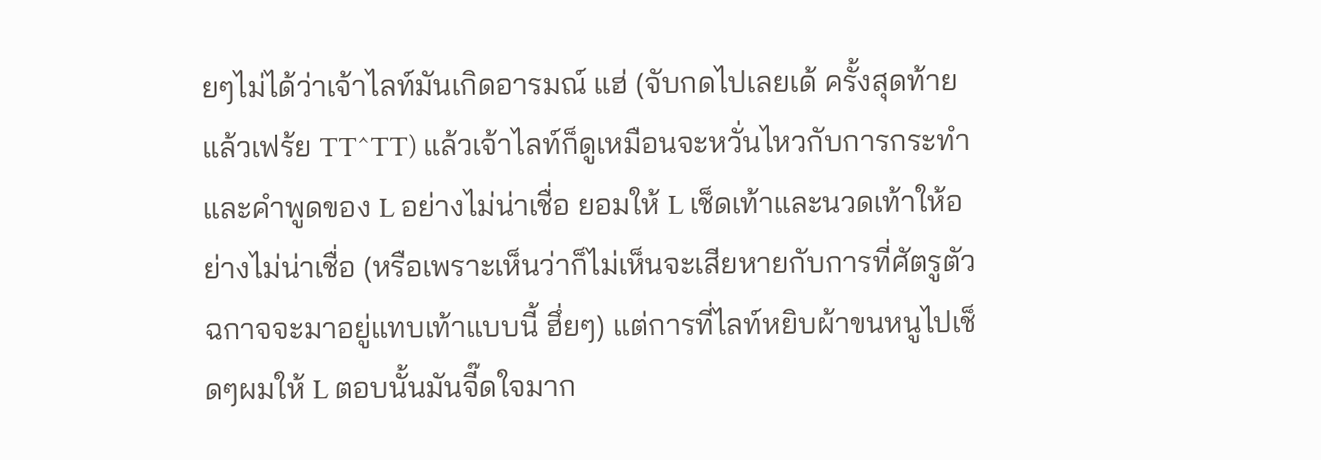ยๆไม่ได้ว่าเจ้าไลท์มันเกิดอารมณ์ แฮ่ (จับกดไปเลยเด้ ครั้งสุดท้ายแล้วเฟร้ย TT^TT) แล้วเจ้าไลท์ก็ดูเหมือนจะหวั่นไหวกับการกระทำและคำพูดของ L อย่างไม่น่าเชื่อ ยอมให้ L เช็ดเท้าและนวดเท้าให้อย่างไม่น่าเชื่อ (หรือเพราะเห็นว่าก็ไม่เห็นจะเสียหายกับการที่ศัตรูตัวฉกาจจะมาอยู่แทบเท้าแบบนี้ ฮึ่ยๆ) แต่การที่ไลท์หยิบผ้าขนหนูไปเช็ดๆผมให้ L ตอบนั้นมันจี๊ดใจมาก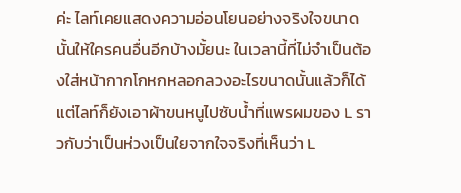ค่ะ ไลท์เคยแสดงความอ่อนโยนอย่างจริงใจขนาดนั้นให้ใครคนอื่นอีกบ้างมั้ยนะ ในเวลานี้ที่ไม่จำเป็นต้องใส่หน้ากากโกหกหลอกลวงอะไรขนาดนั้นแล้วก็ได้ แต่ไลท์ก็ยังเอาผ้าขนหนูไปซับน้ำที่แพรผมของ L ราวกับว่าเป็นห่วงเป็นใยจากใจจริงที่เห็นว่า L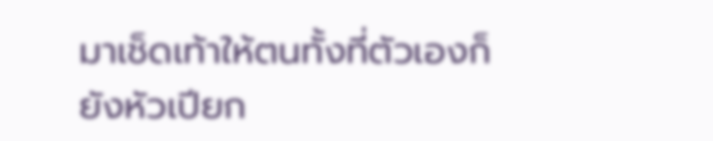มาเช็ดเท้าให้ตนทั้งที่ตัวเองก็ยังหัวเปียก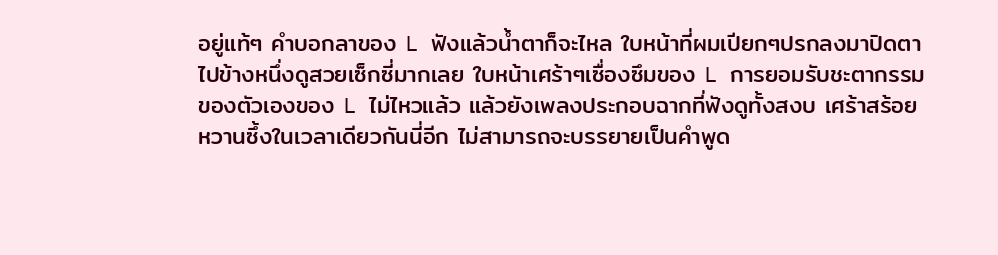อยู่แท้ๆ คำบอกลาของ L ฟังแล้วน้ำตาก็จะไหล ใบหน้าที่ผมเปียกๆปรกลงมาปิดตาไปข้างหนึ่งดูสวยเซ็กซี่มากเลย ใบหน้าเศร้าๆเซื่องซึมของ L การยอมรับชะตากรรมของตัวเองของ L ไม่ไหวแล้ว แล้วยังเพลงประกอบฉากที่ฟังดูทั้งสงบ เศร้าสร้อย หวานซึ้งในเวลาเดียวกันนี่อีก ไม่สามารถจะบรรยายเป็นคำพูด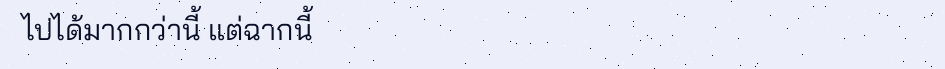ไปได้มากกว่านี้ แต่ฉากนี้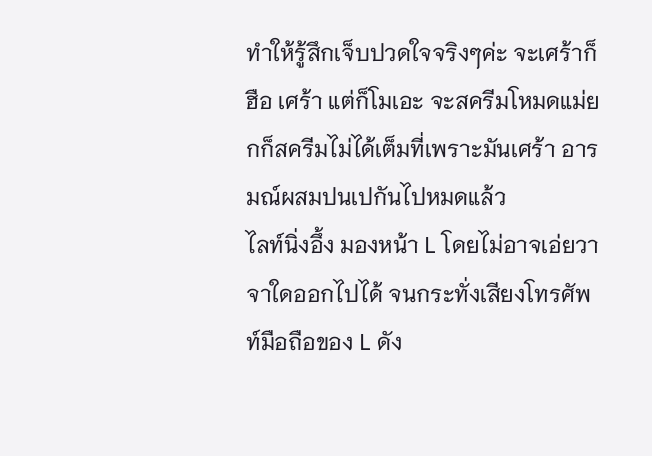ทำให้รู้สึกเจ็บปวดใจจริงๆค่ะ จะเศร้าก็ฮือ เศร้า แต่ก็โมเอะ จะสครีมโหมดแม่ยกก็สครีมไม่ได้เต็มที่เพราะมันเศร้า อารมณ์ผสมปนเปกันไปหมดแล้ว
ไลท์นิ่งอึ้ง มองหน้า L โดยไม่อาจเอ่ยวาจาใดออกไปได้ จนกระทั่งเสียงโทรศัพท์มือถือของ L ดัง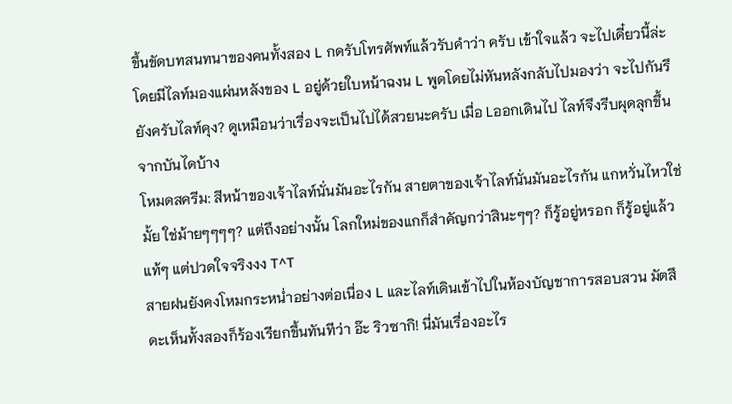ขึ้นขัดบทสนทนาของคนทั้งสอง L กดรับโทรศัพท์แล้วรับคำว่า ครับ เข้าใจแล้ว จะไปเดี๋ยวนี้ล่ะ โดยมีไลท์มองแผ่นหลังของ L อยู่ด้วยใบหน้าฉงน L พูดโดยไม่หันหลังกลับไปมองว่า จะไปกันรึยังครับไลท์คุง? ดูเหมือนว่าเรื่องจะเป็นไปได้สวยนะครับ เมื่อ Lออกเดินไป ไลท์จึงรีบผุดลุกขึ้นจากบันไดบ้าง
โหมดสครีม: สีหน้าของเจ้าไลท์นั่นมันอะไรกัน สายตาของเจ้าไลท์นั่นมันอะไรกัน แกหวั่นไหวใช่มั้ย ใช่ม้ายๆๆๆๆ? แต่ถึงอย่างนั้น โลกใหม่ของแกก็สำคัญกว่าสินะๆๆ? ก็รู้อยู่หรอก ก็รู้อยู่แล้วแท้ๆ แต่ปวดใจจริงงง T^T
สายฝนยังคงโหมกระหน่ำอย่างต่อเนื่อง L และไลท์เดินเข้าไปในห้องบัญชาการสอบสวน มัตสึดะเห็นทั้งสองก็ร้องเรียกขึ้นทันทีว่า อ๊ะ ริวซากิ! นี่มันเรื่องอะไร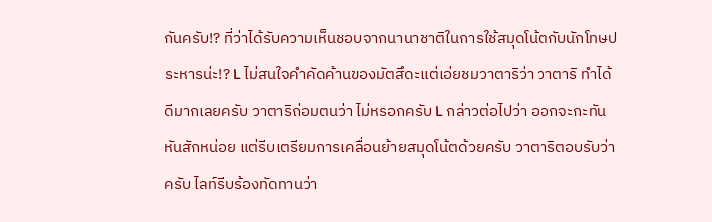กันครับ!? ที่ว่าได้รับความเห็นชอบจากนานาชาติในการใช้สมุดโน้ตกับนักโทษประหารน่ะ!? L ไม่สนใจคำคัดค้านของมัตสึดะแต่เอ่ยชมวาตาริว่า วาตาริ ทำได้ดีมากเลยครับ วาตาริถ่อมตนว่า ไม่หรอกครับ L กล่าวต่อไปว่า ออกจะกะทันหันสักหน่อย แต่รีบเตรียมการเคลื่อนย้ายสมุดโน้ตด้วยครับ วาตาริตอบรับว่า ครับ ไลท์รีบร้องทัดทานว่า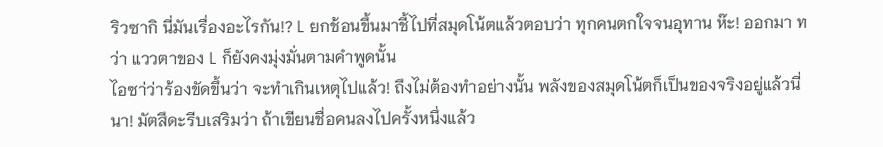ริวซากิ นี่มันเรื่องอะไรกัน!? L ยกช้อนขึ้นมาชี้ไปที่สมุดโน้ตแล้วตอบว่า ทุกคนตกใจจนอุทาน ห๊ะ! ออกมา ทว่า แววตาของ L ก็ยังคงมุ่งมั่นตามคำพูดนั้น
ไอซา่ว่าร้องขัดขึ้นว่า จะทำเกินเหตุไปแล้ว! ถึงไม่ต้องทำอย่างนั้น พลังของสมุดโน้ตก็เป็นของจริงอยู่แล้วนี่นา! มัตสึดะรีบเสริมว่า ถ้าเขียนชื่อคนลงไปครั้งหนึ่งแล้ว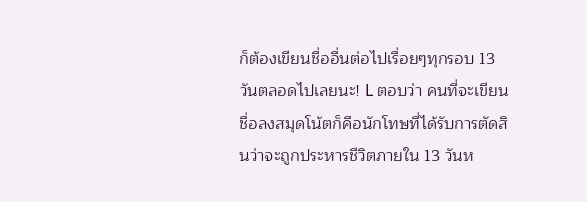ก็ต้องเขียนชื่ออื่นต่อไปเรื่อยๆทุกรอบ 13 วันตลอดไปเลยนะ! L ตอบว่า คนที่จะเขียนชื่อลงสมุดโน้ตก็คือนักโทษที่ได้รับการตัดสินว่าจะถูกประหารชีวิตภายใน 13 วันห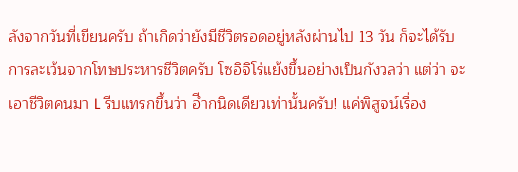ลังจากวันที่เขียนครับ ถ้าเกิดว่ายังมีชีวิตรอดอยู่หลังผ่านไป 13 วัน ก็จะได้รับการละเว้นจากโทษประหารชีวิตครับ โซอิจิโร่แย้งขึ้นอย่างเป็นกังวลว่า แต่ว่า จะเอาชีวิตคนมา L รีบแทรกขึ้นว่า อีำกนิดเดียวเท่านั้นครับ! แค่พิสูจน์เรื่อง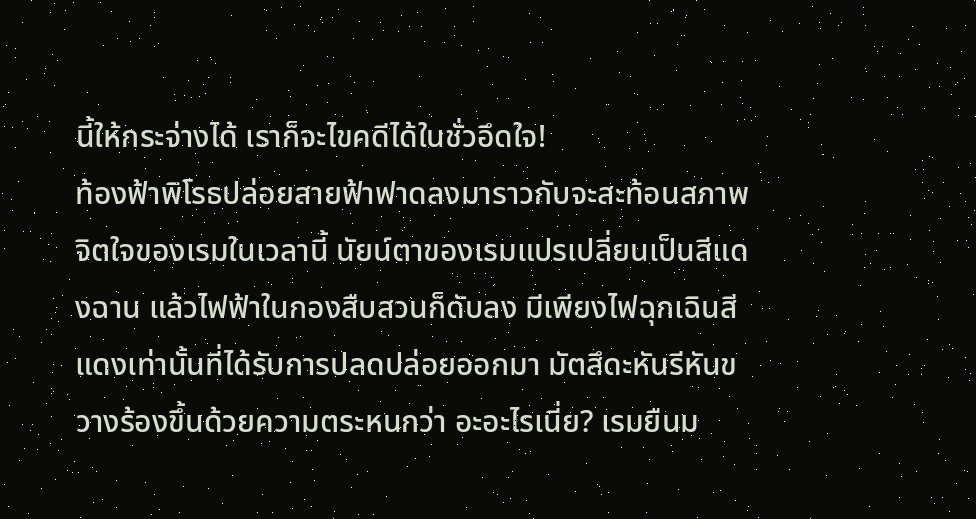นี้ให้กระจ่างได้ เราก็จะไขคดีได้ในชั่วอึดใจ!
ท้องฟ้าพิโรธปล่อยสายฟ้าฟาดลงมาราวกับจะสะท้อนสภาพจิตใจของเรมในเวลานี้ นัยน์ตาของเรมแปรเปลี่ยนเป็นสีแดงฉาน แล้วไฟฟ้าในกองสืบสวนก็ดับลง มีเพียงไฟฉุกเฉินสีแดงเท่านั้นที่ได้รับการปลดปล่อยออกมา มัตสึดะหันรีหันขวางร้องขึ้นด้วยความตระหนกว่า อะอะไรเนี่ย? เรมยืนม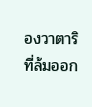องวาตาริที่ล้มออก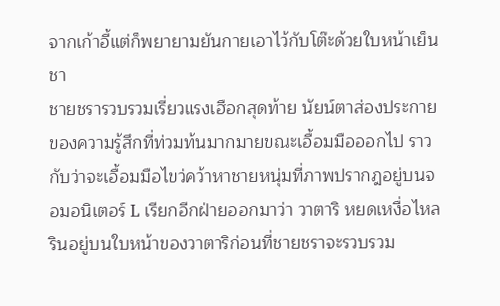จากเก้าอี้แต่ก็พยายามยันกายเอาไว้กับโต๊ะด้วยใบหน้าเย็นชา
ชายชรารวบรวมเรี่ยวแรงเฮือกสุดท้าย นัยน์ตาส่องประกายของความรู้สึกที่ท่วมท้นมากมายขณะเอื้อมมือออกไป ราวกับว่าจะเอื้อมมือไขว่คว้าหาชายหนุ่มที่ภาพปรากฎอยู่บนจอมอนิเตอร์ L เรียกอีกฝ่ายออกมาว่า วาตาริ หยดเหงื่อไหลรินอยู่บนใบหน้าของวาตาริก่อนที่ชายชราจะรวบรวม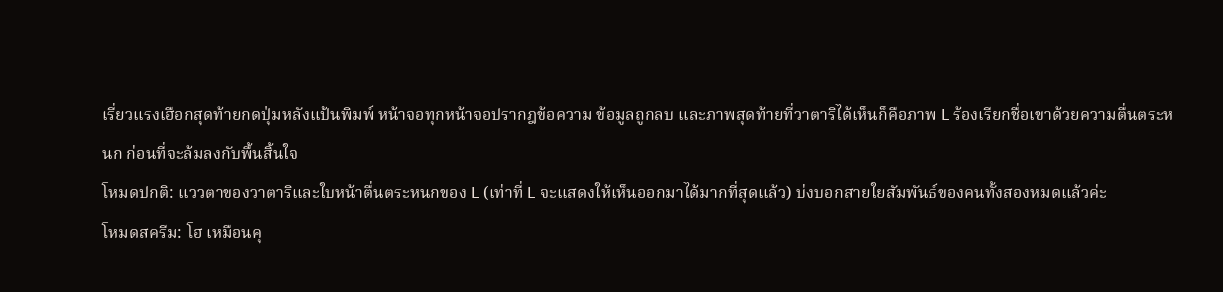เรี่ยวแรงเฮือกสุดท้ายกดปุ่มหลังแป้นพิมพ์ หน้าจอทุกหน้าจอปรากฎข้อความ ข้อมูลถูกลบ และภาพสุดท้ายที่วาตาริได้เห็นก็คือภาพ L ร้องเรียกชื่อเขาด้วยความตื่นตระหนก ก่อนที่จะล้มลงกับพื้นสิ้นใจ
โหมดปกติ: แววตาของวาตาริและใบหน้าตื่นตระหนกของ L (เท่าที่ L จะแสดงให้เห็นออกมาได้มากที่สุดแล้ว) บ่งบอกสายใยสัมพันธ์ของคนทั้งสองหมดแล้วค่ะ
โหมดสครีม: โฮ เหมือนคุ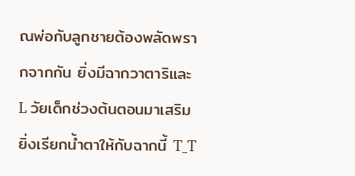ณพ่อกับลูกชายต้องพลัดพรากจากกัน ยิ่งมีฉากวาตาริและ L วัยเด็กช่วงต้นตอนมาเสริม ยิ่งเรียกน้ำตาให้กับฉากนี้ T_T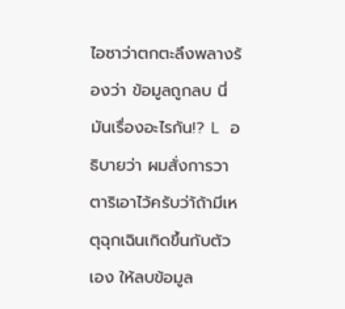ไอซาว่าตกตะลึงพลางร้องว่า ข้อมูลถูกลบ นี่มันเรื่องอะไรกัน!? L อธิบายว่า ผมสั่งการวาตาริเอาไว้ครับว่า้ถ้ามีเหตุฉุกเฉินเกิดขึ้นกับตัวเอง ให้ลบข้อมูล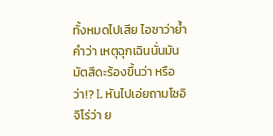ทั้งหมดไปเสีย ไอซาว่าย้ำคำว่า เหตุฉุกเฉินนั่นมัน มัตสึดะร้องขึ้นว่า หรือว่า!? L หันไปเอ่ยถามโซอิจิโร่ว่า ย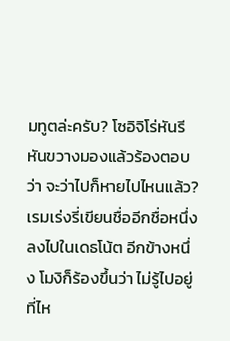มทูตล่ะครับ? โซอิจิโร่หันรีหันขวางมองแล้วร้องตอบว่า จะว่าไปก็หายไปไหนแล้ว? เรมเร่งรี่เขียนชื่ออีกชื่อหนึ่งลงไปในเดธโน้ต อีกข้างหนึ่ง โมงิก็ร้องขึ้นว่า ไม่รู้ไปอยู่ที่ไห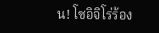น! โซอิจิโร่ร้อง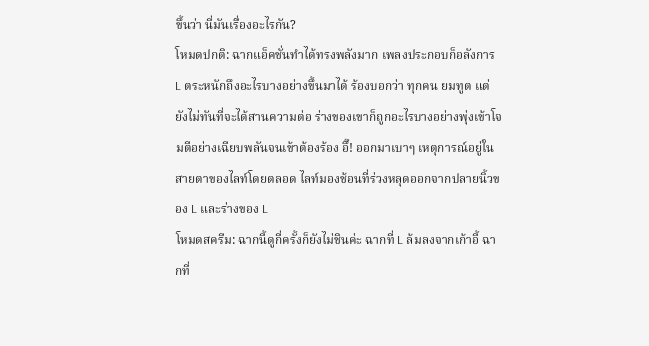ขึ้นว่า นี่มันเรื่องอะไรกัน?
โหมดปกติ: ฉากแอ็คชั่นทำได้ทรงพลังมาก เพลงประกอบก็อลังการ
L ตระหนักถึงอะไรบางอย่างขึ้นมาได้ ร้องบอกว่า ทุกคน ยมทูต แต่ยังไม่ทันที่จะได้สานความต่อ ร่างของเขาก็ถูกอะไรบางอย่างพุ่งเข้าโจมตีอย่างเฉียบพลันจนเข้าต้องร้อง อึ๊! ออกมาเบาๆ เหตุการณ์อยู่ในสายตาของไลท์โดยตลอด ไลท์มองช้อนที่ร่วงหลุดออกจากปลายนิ้วของ L และร่างของ L
โหมดสครีม: ฉากนี้ดูกี่ครั้งก็ยังไม่ชินค่ะ ฉากที่ L ล้มลงจากเก้าอี้ ฉากที่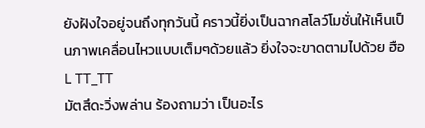ยังฝังใจอยู่จนถึงทุกวันนี้ คราวนี้ยิ่งเป็นฉากสโลว์โมชั่นให้เห็นเป็นภาพเคลื่อนไหวแบบเต็มๆด้วยแล้ว ยิ่งใจจะขาดตามไปด้วย ฮือL TT_TT
มัตสึดะวิ่งพล่าน ร้องถามว่า เป็นอะไร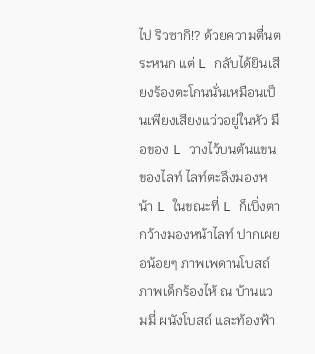ไป ริวซากิ!? ด้วยความตื่นตระหนก แต่ L กลับได้ยินเสียงร้องตะโกนนั่นเหมือนเป็นเพียงเสียงแว่วอยู่ในหัว มือของ L วางไว้บนต้นแขนของไลท์ ไลท์ตะลึงมองหน้า L ในขณะที่ L ก็เบิ่งตากว้างมองหน้าไลท์ ปากเผยอน้อยๆ ภาพเพดานโบสถ์ ภาพเด็กร้องไห้ ณ บ้านแวมมี่ ผนังโบสถ์ และท้องฟ้า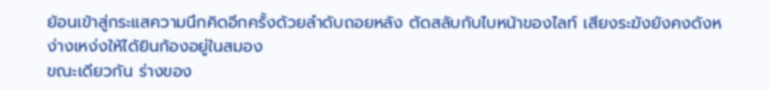ย้อนเข้าสู่กระแสความนึกคิดอีกครั้งด้วยลำดับถอยหลัง ตัดสลับกับไบหน้าของไลท์ เสียงระฆังยังคงดังหง่างเหง่งให้ได้ยินก้องอยู่ในสมอง
ขณะเดียวกัน ร่างของ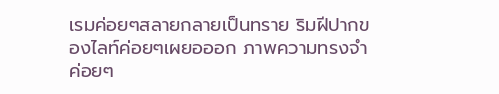เรมค่อยๆสลายกลายเป็นทราย ริมฝีปากของไลท์ค่อยๆเผยอออก ภาพความทรงจำค่อยๆ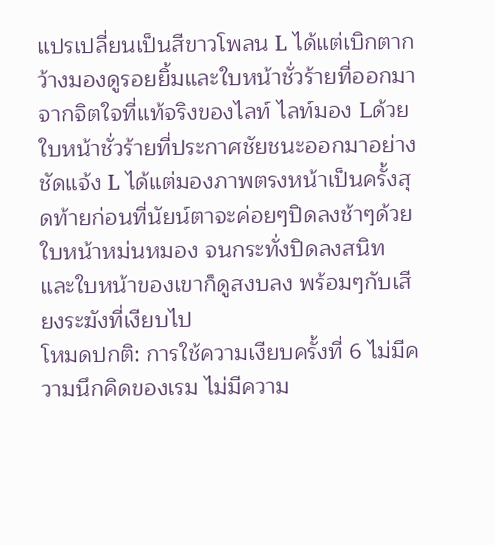แปรเปลี่ยนเป็นสีขาวโพลน L ได้แต่เบิกตากว้างมองดูรอยยิ้มและใบหน้าชั่วร้ายที่ออกมาจากจิตใจที่แท้จริงของไลท์ ไลท์มอง Lด้วยใบหน้าชั่วร้ายที่ประกาศชัยชนะออกมาอย่างชัดแจ้ง L ได้แต่มองภาพตรงหน้าเป็นครั้งสุดท้ายก่อนที่นัยน์ตาจะค่อยๆปิดลงช้าๆด้วยใบหน้าหม่นหมอง จนกระทั่งปิดลงสนิท และใบหน้าของเขาก็ดูสงบลง พร้อมๆกับเสียงระฆังที่เงียบไป
โหมดปกติ: การใช้ความเงียบครั้งที่ 6 ไม่มีความนึกคิดของเรม ไม่มีความ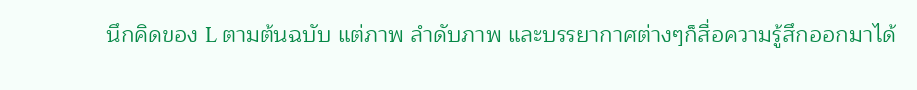นึกคิดของ L ตามต้นฉบับ แต่ภาพ ลำดับภาพ และบรรยากาศต่างๆก็สื่อความรู้สึกออกมาได้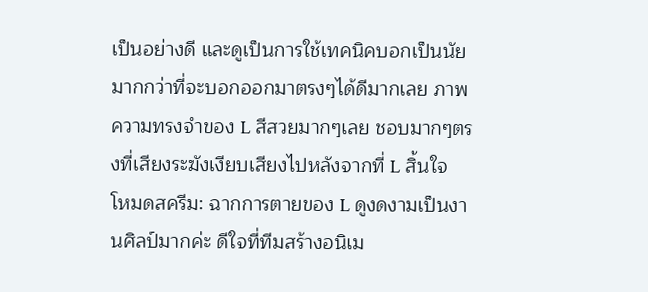เป็นอย่างดี และดูเป็นการใช้เทคนิคบอกเป็นนัยมากกว่าที่จะบอกออกมาตรงๆได้ดีมากเลย ภาพความทรงจำของ L สีสวยมากๆเลย ชอบมากๆตรงที่เสียงระฆังเงียบเสียงไปหลังจากที่ L สิ้นใจ
โหมดสครีม: ฉากการตายของ L ดูงดงามเป็นงานศิลป์มากค่ะ ดีใจที่ทีมสร้างอนิเม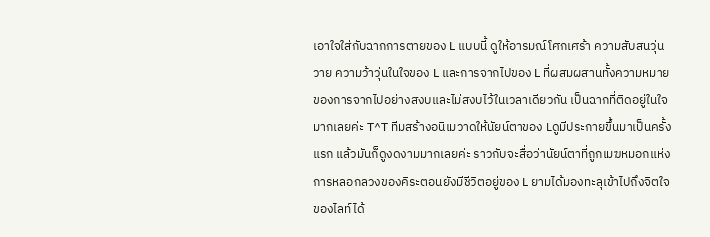เอาใจใส่กับฉากการตายของ L แบบนี้ ดูให้อารมณ์โศกเศร้า ความสับสนวุ่นวาย ความว้าวุ่นในใจของ L และการจากไปของ L ที่ผสมผสานทั้งความหมายของการจากไปอย่างสงบและไม่สงบไว้ในเวลาเดียวกัน เป็นฉากที่ติดอยู่ในใจมากเลยค่ะ T^T ทีมสร้างอนิเมวาดให้นัยน์ตาของ Lดูมีประกายขึ้นมาเป็นครั้งแรก แล้วมันก็ดูงดงามมากเลยค่ะ ราวกับจะสื่อว่านัยน์ตาที่ถูกเมฆหมอกแห่งการหลอกลวงของคิระตอนยังมีชีวิตอยู่ของ L ยามได้มองทะลุเข้าไปถึงจิตใจของไลท์ได้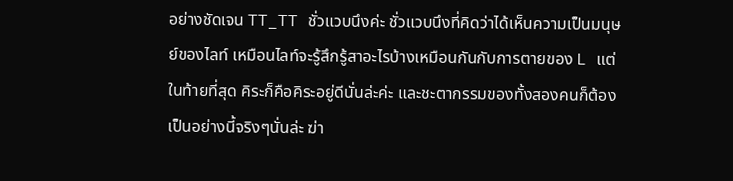อย่างชัดเจน TT_TT ชั่วแวบนึงค่ะ ชั่วแวบนึงที่คิดว่าได้เห็นความเป็นมนุษย์ของไลท์ เหมือนไลท์จะรู้สึกรู้สาอะไรบ้างเหมือนกันกับการตายของ L แต่ในท้ายที่สุด คิระก็คือคิระอยู่ดีนั่นล่ะค่ะ และชะตากรรมของทั้งสองคนก็ต้องเป็นอย่างนี้จริงๆนั่นล่ะ ฆ่า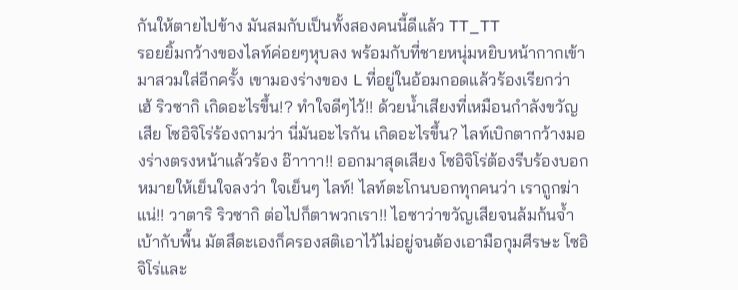กันให้ตายไปข้าง มันสมกับเป็นทั้งสองคนนี้ดีแล้ว TT_TT
รอยยิ้มกว้างของไลท์ค่อยๆหุบลง พร้อมกับที่ชายหนุ่มหยิบหน้ากากเข้ามาสวมใส่อีกครั้ง เขามองร่างของ L ที่อยู่ในอ้อมกอดแล้วร้องเรียกว่า เฮ้ ริวซากิ เกิดอะไรขึ้น!? ทำใจดีๆไว้!! ด้วยน้ำเสียงที่เหมือนกำลังขวัญเสีย โซอิจิโร่ร้องถามว่า นี่มันอะไรกัน เกิดอะไรขึ้น? ไลท์เบิกตากว้างมองร่างตรงหน้าแล้วร้อง อ๊าาาา!! ออกมาสุดเสียง โซอิจิโร่ต้องรีบร้องบอกหมายให้เย็นใจลงว่า ใจเย็นๆ ไลท์! ไลท์ตะโกนบอกทุกคนว่า เราถูกฆ่าแน่!! วาตาริ ริวซากิ ต่อไปก็ตาพวกเรา!! ไอซาว่าขวัญเสียจนล้มก้นจ้ำเบ้ากับพื้น มัตสึดะเองก็ครองสติเอาไว้ไม่อยู่จนต้องเอามือกุมศีรษะ โซอิจิโร่และ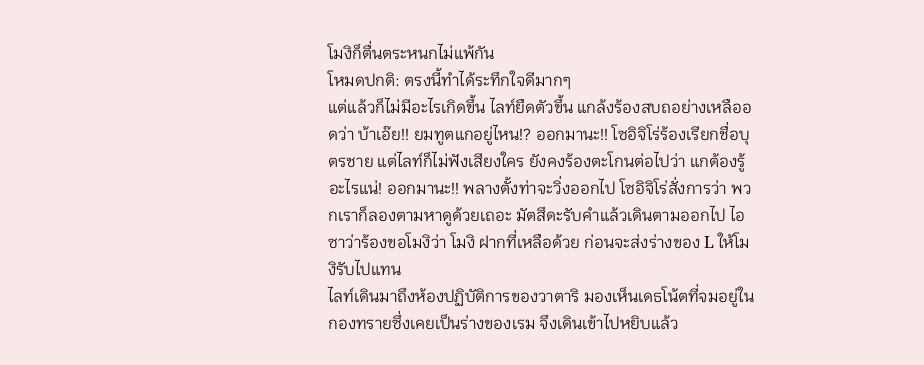โมงิก็ตื่นตระหนกไม่แพ้กัน
โหมดปกติ: ตรงนี้ทำได้ระทึกใจดีมากๆ
แต่แล้วก็ไม่มีอะไรเกิดขึ้น ไลท์ยืดตัวขึ้น แกล้งร้องสบถอย่างเหลืออดว่า บ้าเอ๊ย!! ยมทูตแกอยู่ไหน!? ออกมานะ!! โซอิจิโร่ร้องเรียกชื่อบุตรชาย แต่ไลท์ก็ไม่ฟังเสียงใคร ยังคงร้องตะโกนต่อไปว่า แกต้องรู้อะไรแน่! ออกมานะ!! พลางตั้งท่าจะวิ่งออกไป โซอิจิโร่สั่งการว่า พวกเราก็ลองตามหาดูด้วยเถอะ มัตสึดะรับคำแล้วเดินตามออกไป ไอซาว่าร้องขอโมงิว่า โมงิ ฝากที่เหลือด้วย ก่อนจะส่งร่างของ L ให้โมงิรับไปแทน
ไลท์เดินมาถึงห้องปฏิบัติการของวาตาริ มองเห็นเดธโน้ตที่จมอยู่ในกองทรายซึ่งเคยเป็นร่างของเรม จึงเดินเข้าไปหยิบแล้ว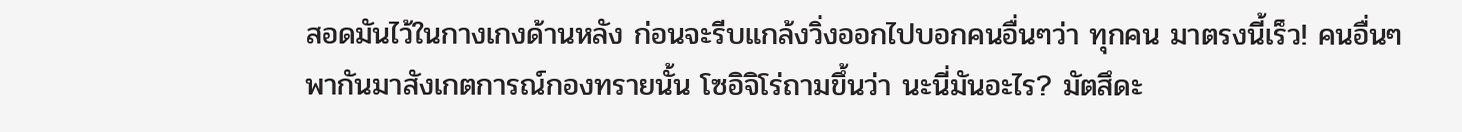สอดมันไว้ในกางเกงด้านหลัง ก่อนจะรีบแกล้งวิ่งออกไปบอกคนอื่นๆว่า ทุกคน มาตรงนี้เร็ว! คนอื่นๆพากันมาสังเกตการณ์กองทรายนั้น โซอิจิโร่ถามขึ้นว่า นะนี่มันอะไร? มัตสึดะ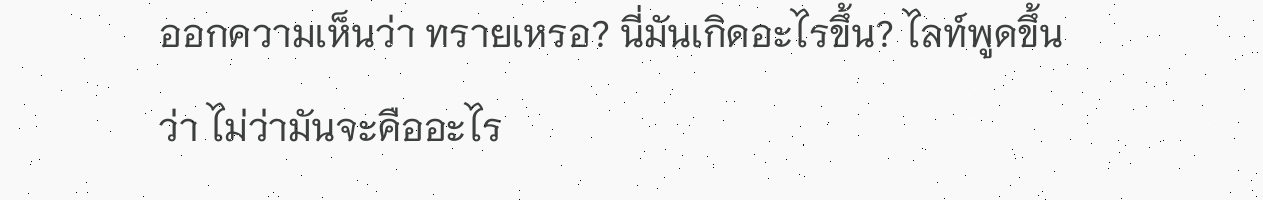ออกความเห็นว่า ทรายเหรอ? นี่มันเกิดอะไรขึ้น? ไลท์พูดขึ้นว่า ไม่ว่ามันจะคืออะไร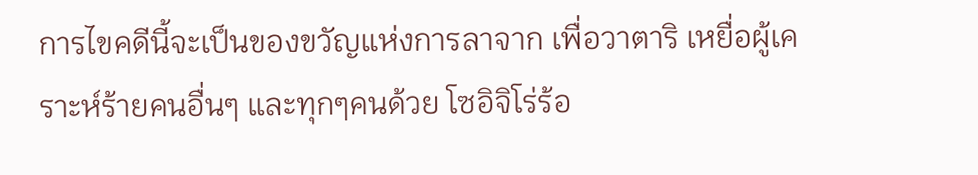การไขคดีนี้จะเป็นของขวัญแห่งการลาจาก เพื่อวาตาริ เหยื่อผู้เคราะห์ร้ายคนอื่นๆ และทุกๆคนด้วย โซอิจิโร่ร้อ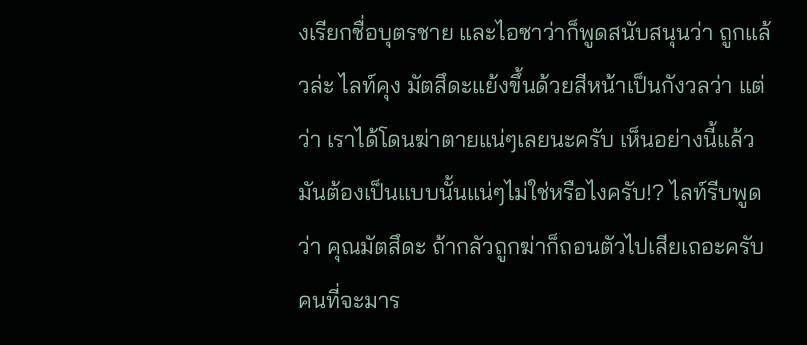งเรียกชื่อบุตรชาย และไอซาว่าก็พูดสนับสนุนว่า ถูกแล้วล่ะ ไลท์คุง มัตสึดะแย้งขึ้นด้วยสีหน้าเป็นกังวลว่า แต่ว่า เราได้โดนฆ่าตายแน่ๆเลยนะครับ เห็นอย่างนี้แล้ว มันต้องเป็นแบบนั้นแน่ๆไม่ใช่หรือไงครับ!? ไลท์รีบพูดว่า คุณมัตสึดะ ถ้ากลัวถูกฆ่าก็ถอนตัวไปเสียเถอะครับ คนที่จะมาร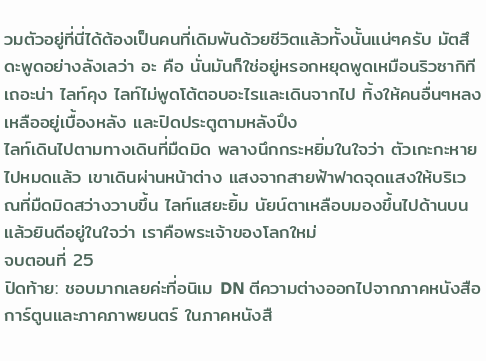วมตัวอยู่ที่นี่ได้ต้องเป็นคนที่เดิมพันด้วยชีวิตแล้วทั้งนั้นแน่ๆครับ มัตสึดะพูดอย่างลังเลว่า อะ คือ นั่นมันก็ใช่อยู่หรอกหยุดพูดเหมือนริวซากิทีเถอะน่า ไลท์คุง ไลท์ไม่พูดโต้ตอบอะไรและเดินจากไป ทิ้งให้คนอื่นๆหลงเหลืออยู่เบื้องหลัง และปิดประตูตามหลังปึง
ไลท์เดินไปตามทางเดินที่มืดมิด พลางนึกกระหยิ่มในใจว่า ตัวเกะกะหายไปหมดแล้ว เขาเดินผ่านหน้าต่าง แสงจากสายฟ้าฟาดจุดแสงให้บริเวณที่มืดมิดสว่างวาบขึ้น ไลท์แสยะยิ้ม นัยน์ตาเหลือบมองขึ้นไปด้านบน แล้วยินดีอยู่ในใจว่า เราคือพระเจ้าของโลกใหม่
จบตอนที่ 25
ปิดท้าย: ชอบมากเลยค่ะที่อนิเม DN ตีความต่างออกไปจากภาคหนังสือการ์ตูนและภาคภาพยนตร์ ในภาคหนังสื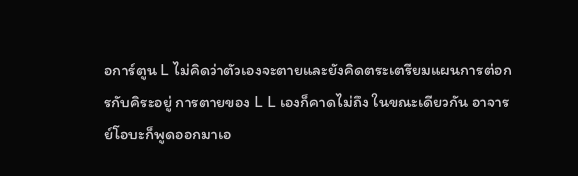อการ์ตูน L ไม่คิดว่าตัวเองจะตายและยังคิดตระเตรียมแผนการต่อกรกับคิระอยู่ การตายของ L L เองก็คาดไม่ถึง ในขณะเดียวกัน อาจารย์โอบะก็พูดออกมาเอ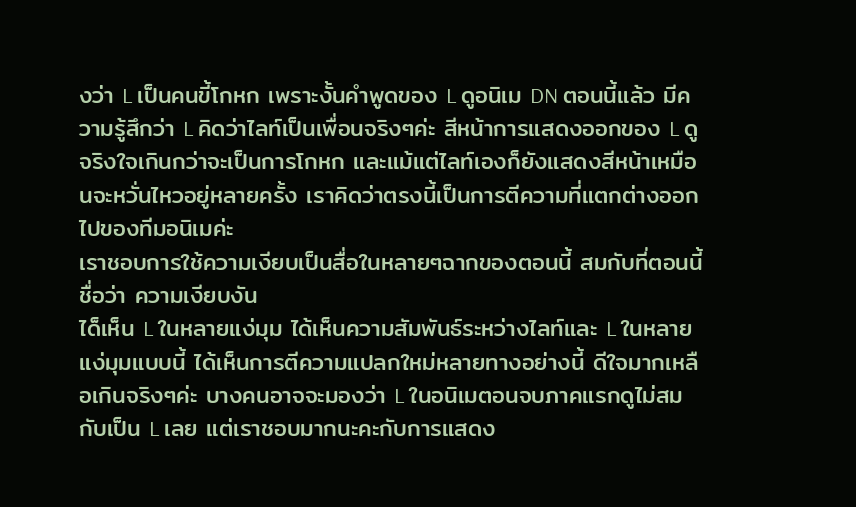งว่า L เป็นคนขี้โกหก เพราะงั้นคำพูดของ L ดูอนิเม DN ตอนนี้แล้ว มีความรู้สึกว่า L คิดว่าไลท์เป็นเพื่อนจริงๆค่ะ สีหน้าการแสดงออกของ L ดูจริงใจเกินกว่าจะเป็นการโกหก และแม้แต่ไลท์เองก็ยังแสดงสีหน้าเหมือนจะหวั่นไหวอยู่หลายครั้ง เราคิดว่าตรงนี้เป็นการตีความที่แตกต่างออกไปของทีมอนิเมค่ะ
เราชอบการใช้ความเงียบเป็นสื่อในหลายๆฉากของตอนนี้ สมกับที่ตอนนี้ชื่อว่า ความเงียบงัน
ได็เห็น L ในหลายแง่มุม ได้เห็นความสัมพันธ์ระหว่างไลท์และ L ในหลายแง่มุมแบบนี้ ได้เห็นการตีความแปลกใหม่หลายทางอย่างนี้ ดีใจมากเหลือเกินจริงๆค่ะ บางคนอาจจะมองว่า L ในอนิเมตอนจบภาคแรกดูไม่สมกับเป็น L เลย แต่เราชอบมากนะคะกับการแสดง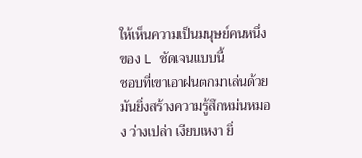ให้เห็นความเป็นมนุษย์คนหนึ่งของ L ชัดเจนแบบนี้
ชอบที่เขาเอาฝนตกมาเล่นด้วย มันยิ่งสร้างความรู้สึกหม่นหมอง ว่างเปล่า เงียบเหงา ยิ่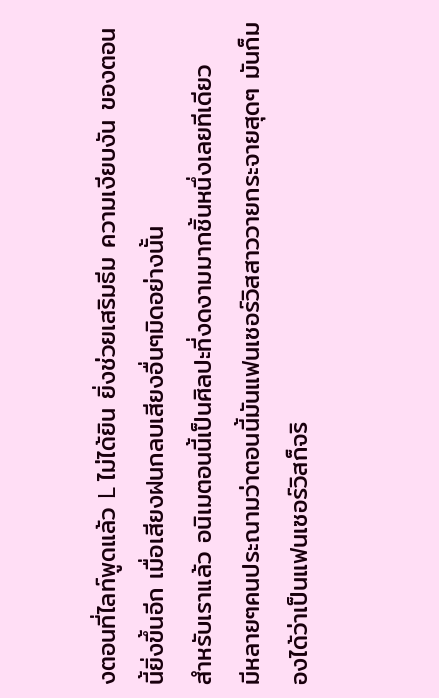งตอนที่ไลท์พูดแล้ว L ไม่ได้ยิน ยิ่งช่วยเสริมธีม ความเงียบงัน ของตอนนี้ยิ่งขึ้นอีก เมื่อเสียงฝนกลบเสียงอื่นๆมิดอย่างนั้น
สำหรับเราแล้ว อนิเมตอนนี้เป็นศิลปะที่งดงามมากชิ้นหนึ่งเลยทีเดียว
มีหลายๆคนประณามว่าตอนนี้มันแฟนเซอร์วิสสาววายกระจายสุดๆ มันก็มองได้ว่าเป็นแฟนเซอร์วิสก็จริ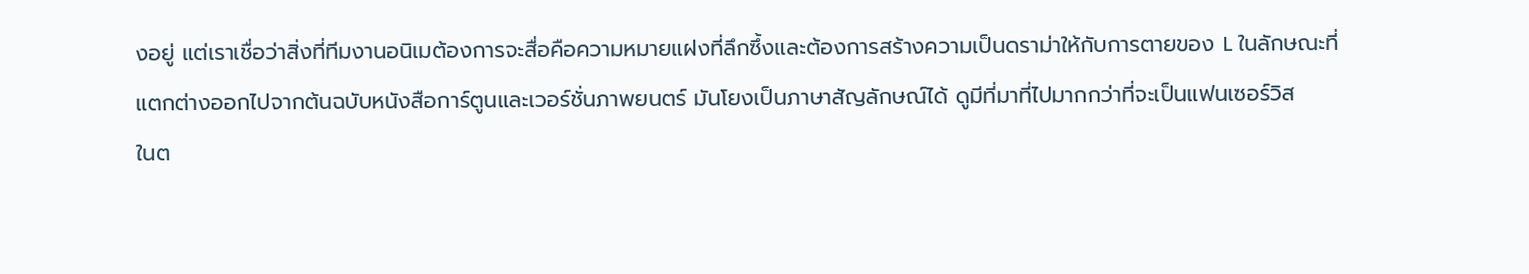งอยู่ แต่เราเชื่อว่าสิ่งที่ทีมงานอนิเมต้องการจะสื่อคือความหมายแฝงที่ลึกซึ้งและต้องการสร้างความเป็นดราม่าให้กับการตายของ L ในลักษณะที่แตกต่างออกไปจากต้นฉบับหนังสือการ์ตูนและเวอร์ชั่นภาพยนตร์ มันโยงเป็นภาษาสัญลักษณ์ได้ ดูมีที่มาที่ไปมากกว่าที่จะเป็นแฟนเซอร์วิส
ในต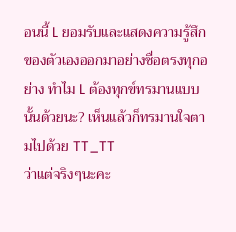อนนี้ L ยอมรับและแสดงความรู้สึกของตัวเองออกมาอย่างซื่อตรงทุกอย่าง ทำไม L ต้องทุกข์ทรมานแบบนั้นด้วยนะ? เห็นแล้วก็ทรมานใจตามไปด้วย TT_TT
ว่าแต่จริงๆนะคะ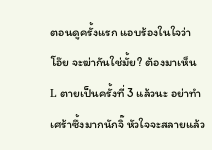ตอนดูครั้งแรก แอบร้องในใจว่า โอ๊ย จะฆ่ากันใช่มั้ย? ต้องมาเห็น L ตายเป็นครั้งที่ 3 แล้วนะ อย่าทำเศร้าซึ้งมากนักจิ๊ หัวใจจะสลายแล้ว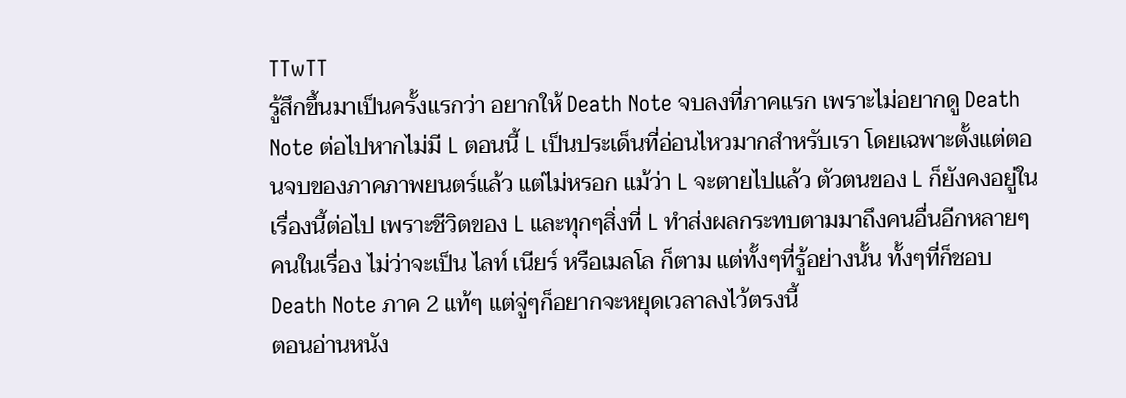TTwTT
รู้สึกขึ้นมาเป็นครั้งแรกว่า อยากให้ Death Note จบลงที่ภาคแรก เพราะไม่อยากดู Death Note ต่อไปหากไม่มี L ตอนนี้ L เป็นประเด็นที่อ่อนไหวมากสำหรับเรา โดยเฉพาะตั้งแต่ตอนจบของภาคภาพยนตร์แล้ว แต่ไม่หรอก แม้ว่า L จะตายไปแล้ว ตัวตนของ L ก็ยังคงอยู่ในเรื่องนี้ต่อไป เพราะชีวิตของ L และทุกๆสิ่งที่ L ทำส่งผลกระทบตามมาถึงคนอื่นอีกหลายๆคนในเรื่อง ไม่ว่าจะเป็น ไลท์ เนียร์ หรือเมลโล ก็ตาม แต่ทั้งๆที่รู้อย่างนั้น ทั้งๆที่ก็ชอบ Death Note ภาค 2 แท้ๆ แต่จู่ๆก็อยากจะหยุดเวลาลงไว้ตรงนี้
ตอนอ่านหนัง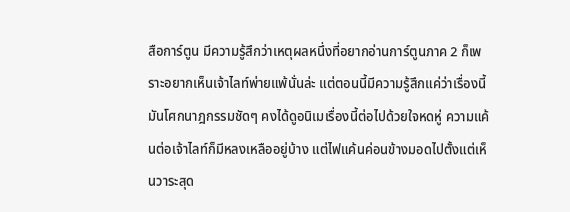สือการ์ตูน มีความรู้สึกว่าเหตุผลหนึ่งที่อยากอ่านการ์ตูนภาค 2 ก็เพราะอยากเห็นเจ้าไลท์พ่ายแพ้นั่นล่ะ แต่ตอนนี้มีความรู้สึกแค่ว่าเรื่องนี้มันโศกนาฎกรรมชัดๆ คงได้ดูอนิเมเรื่องนี้ต่อไปด้วยใจหดหู่ ความแค้นต่อเจ้าไลท์ก็มีหลงเหลืออยู่บ้าง แต่ไฟแค้นค่อนข้างมอดไปตั้งแต่เห็นวาระสุด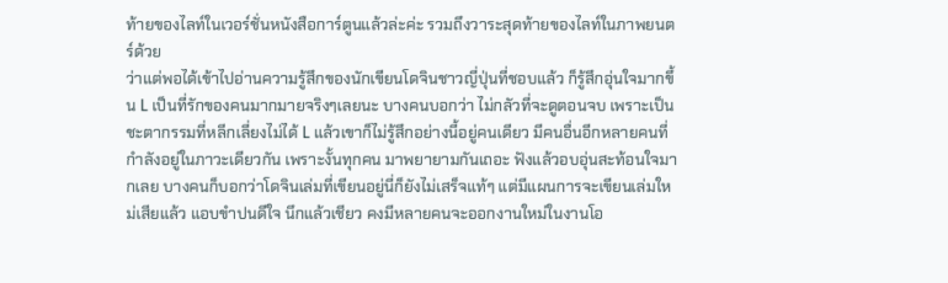ท้ายของไลท์ในเวอร์ชั่นหนังสือการ์ตูนแล้วล่ะค่ะ รวมถึงวาระสุดท้ายของไลท์ในภาพยนตร์ด้วย
ว่าแต่พอได้เข้าไปอ่านความรู้สึกของนักเขียนโดจินชาวญี่ปุ่นที่ชอบแล้ว ก็รู้สึกอุ่นใจมากขึ้น L เป็นที่รักของคนมากมายจริงๆเลยนะ บางคนบอกว่า ไม่กลัวที่จะดูตอนจบ เพราะเป็นชะตากรรมที่หลีกเลี่ยงไม่ได้ L แล้วเขาก็ไม่รู้สึกอย่างนี้อยู่คนเดียว มีคนอื่นอีกหลายคนที่กำลังอยู่ในภาวะเดียวกัน เพราะงั้นทุกคน มาพยายามกันเถอะ ฟังแล้วอบอุ่นสะท้อนใจมากเลย บางคนก็บอกว่าโดจินเล่มที่เขียนอยู่นี่ก็ยังไม่เสร็จแท้ๆ แต่มีแผนการจะเขียนเล่มใหม่เสียแล้ว แอบขำปนดีใจ นึกแล้วเชียว คงมีหลายคนจะออกงานใหม่ในงานโอ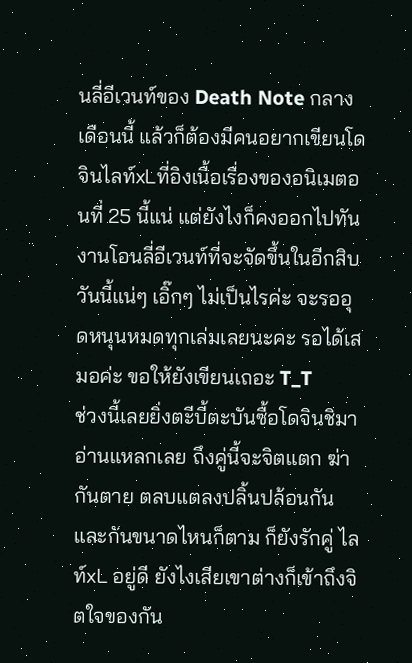นลี่อีเวนท์ของ Death Note กลางเดือนนี้ แล้วก็ต้องมีคนอยากเขียนโดจินไลท์xLที่อิงเนื้อเรื่องของอนิเมตอนที่ 25 นี้แน่ แต่ยังไงก็คงออกไปทันงานโอนลี่อีเวนท์ที่จะจัดขึ้นในอีกสิบวันนี้แน่ๆ เอิ๊กๆ ไม่เป็นไรค่ะ จะรออุดหนุนหมดทุกเล่มเลยนะคะ รอได้เสมอค่ะ ขอให้ยังเขียนเถอะ T_T
ช่วงนี้เลยยิ่งตะีบี้ตะบันซื้อโดจินชิมาอ่านแหลกเลย ถึงคู่นี้จะจิตแตก ฆ่ากันตาย ตลบแตลงปลิ้นปล้อนกันและกันขนาดไหนก็ตาม ก็ยังรักคู่ ไลท์xL อยู่ดี ยังไงเสียเขาต่างก็เข้าถึงจิตใจของกัน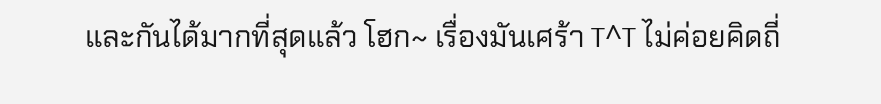และกันได้มากที่สุดแล้ว โฮก~ เรื่องมันเศร้า T^T ไม่ค่อยคิดถี่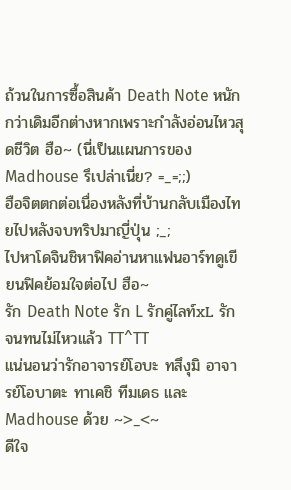ถ้วนในการซื้อสินค้า Death Note หนักกว่าเดิมอีกต่างหากเพราะกำลังอ่อนไหวสุดชีวิต ฮือ~ (นี่เป็นแผนการของ Madhouse รึเปล่าเนี่ย? =_=;;)
ฮือจิตตกต่อเนื่องหลังที่บ้านกลับเมืองไทยไปหลังจบทริปมาญี่ปุ่น ;_;
ไปหาโดจินชิหาฟิคอ่านหาแฟนอาร์ทดูเขียนฟิคย้อมใจต่อไป ฮือ~
รัก Death Note รัก L รักคู่ไลท์xL รักจนทนไม่ไหวแล้ว TT^TT
แน่นอนว่ารักอาจารย์โอบะ ทสึงุมิ อาจารย์โอบาตะ ทาเคชิ ทีมเดธ และ Madhouse ด้วย ~>_<~
ดีใจ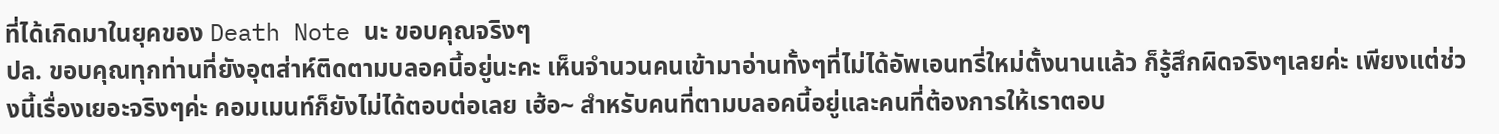ที่ได้เกิดมาในยุคของ Death Note นะ ขอบคุณจริงๆ
ปล. ขอบคุณทุกท่านที่ยังอุตส่าห์ติดตามบลอคนี้อยู่นะคะ เห็นจำนวนคนเข้ามาอ่านทั้งๆที่ไม่ได้อัพเอนทรี่ใหม่ตั้งนานแล้ว ก็รู้สึกผิดจริงๆเลยค่ะ เพียงแต่ช่วงนี้เรื่องเยอะจริงๆค่ะ คอมเมนท์ก็ยังไม่ได้ตอบต่อเลย เฮ้อ~ สำหรับคนที่ตามบลอคนี้อยู่และคนที่ต้องการให้เราตอบ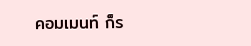คอมเมนท์ ก็ร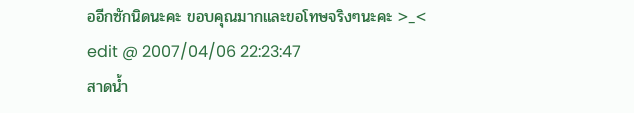ออีกซักนิดนะคะ ขอบคุณมากและขอโทษจริงๆนะคะ >_<
edit @ 2007/04/06 22:23:47
สาดน้ำ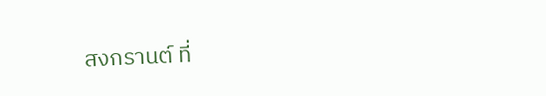สงกรานต์ ที่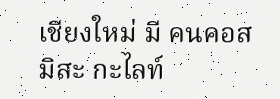เชียงใหม่ มี คนคอส มิสะ กะไลท์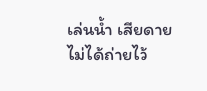เล่นน้ำ เสียดายไม่ได้ถ่ายไว้